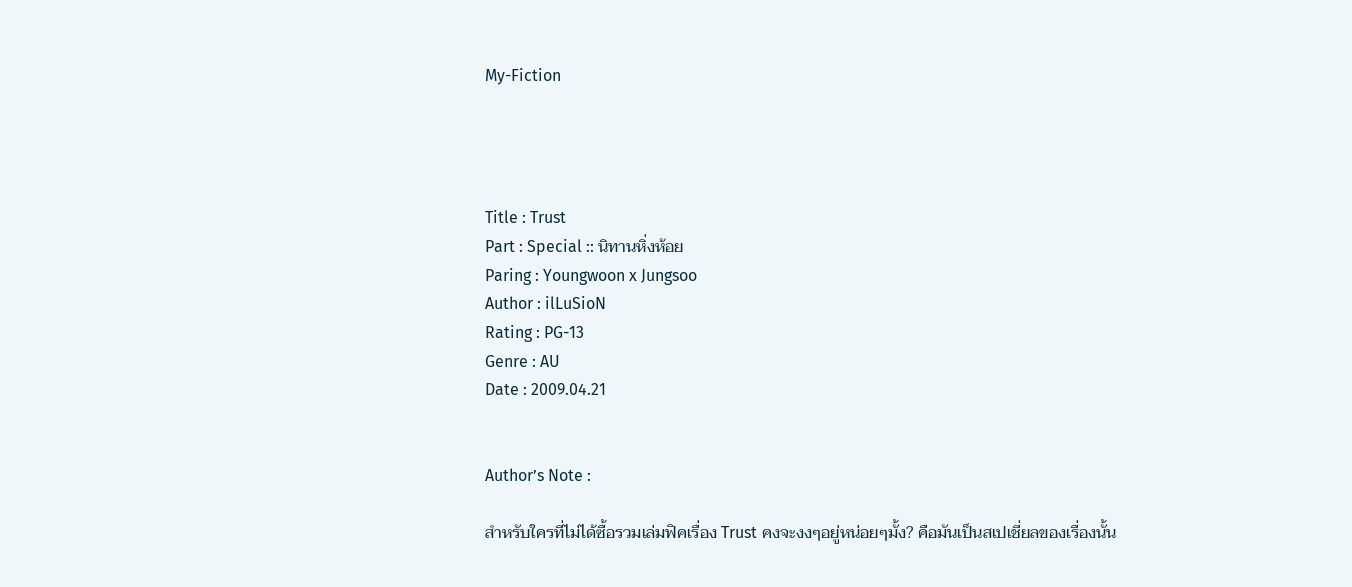My-Fiction




Title : Trust
Part : Special :: นิทานหิ่งห้อย
Paring : Youngwoon x Jungsoo
Author : ilLuSioN
Rating : PG-13
Genre : AU
Date : 2009.04.21


Author’s Note :

สำหรับใครที่ไม่ได้ซื้อรวมเล่มฟิคเรื่อง Trust คงจะงงๆอยู่หน่อยๆมั้ง? คือมันเป็นสเปเชี่ยลของเรื่องนั้น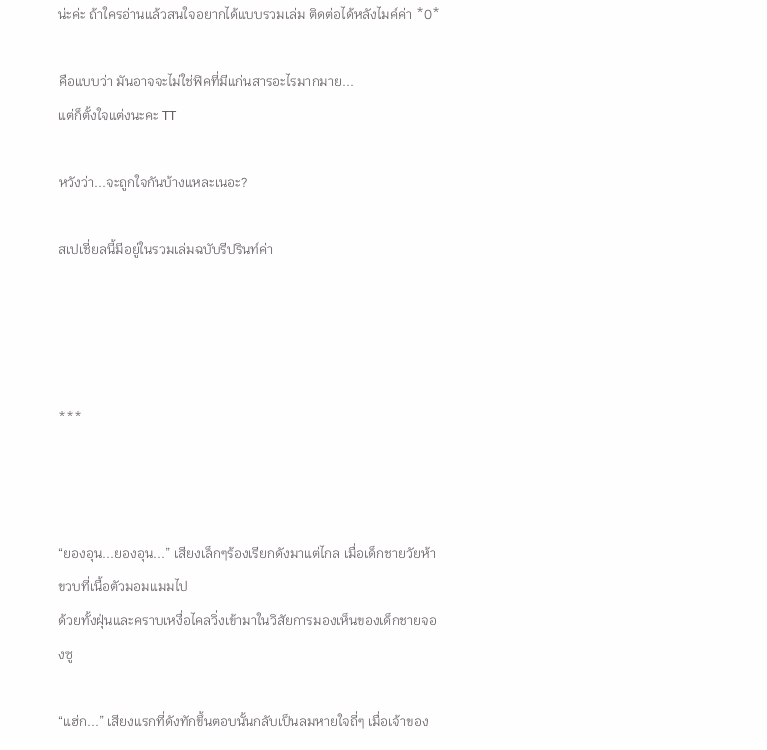น่ะค่ะ ถ้าใครอ่านแล้วสนใจอยากได้แบบรวมเล่ม ติดต่อได้หลังไมค์ค่า *0*

คือแบบว่า มันอาจจะไม่ใช่ฟิคที่มีแก่นสารอะไรมากมาย...
แต่ก็ตั้งใจแต่งนะคะ TT

หวังว่า...จะถูกใจกันบ้างแหละเนอะ?

สเปเชี่ยลนี้มีอยู่ในรวมเล่มฉบับรีปรินท์ค่า




***



“ยองอุน...ยองอุน...” เสียงเล็กๆร้องเรียกดังมาแต่ไกล เมื่อเด็กชายวัยห้าขวบที่เนื้อตัวมอมแมมไป
ด้วยทั้งฝุ่นและคราบเหงื่อไคลวิ่งเข้ามาในวิสัยการมองเห็นของเด็กชายจองซู

“แฮ่ก...” เสียงแรกที่ดังทักขึ้นตอบนั้นกลับเป็นลมหายใจถี่ๆ เมื่อเจ้าของ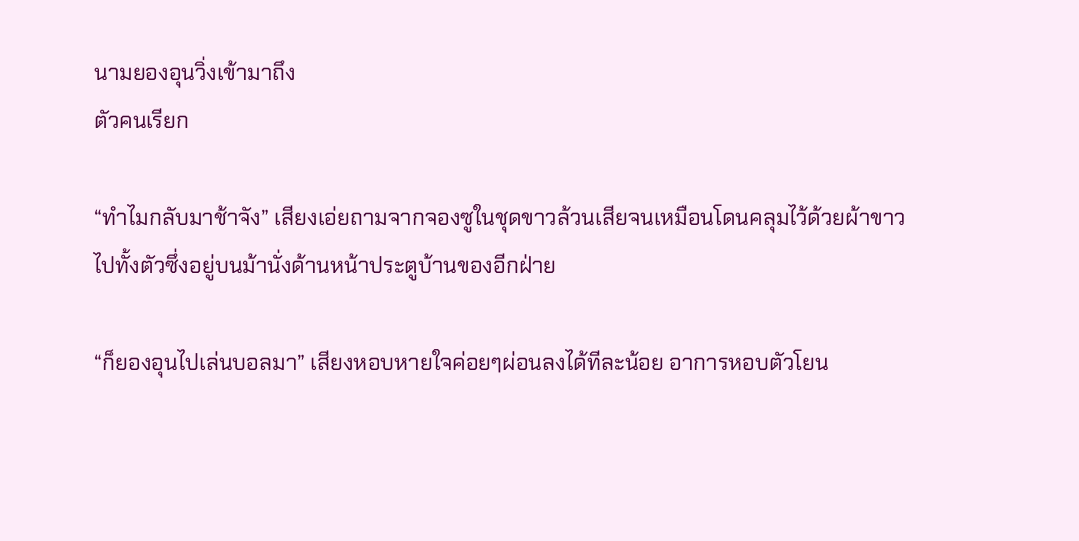นามยองอุนวิ่งเข้ามาถึง
ตัวคนเรียก

“ทำไมกลับมาช้าจัง” เสียงเอ่ยถามจากจองซูในชุดขาวล้วนเสียจนเหมือนโดนคลุมไว้ด้วยผ้าขาว
ไปทั้งตัวซึ่งอยู่บนม้านั่งด้านหน้าประตูบ้านของอีกฝ่าย

“ก็ยองอุนไปเล่นบอลมา” เสียงหอบหายใจค่อยๆผ่อนลงได้ทีละน้อย อาการหอบตัวโยน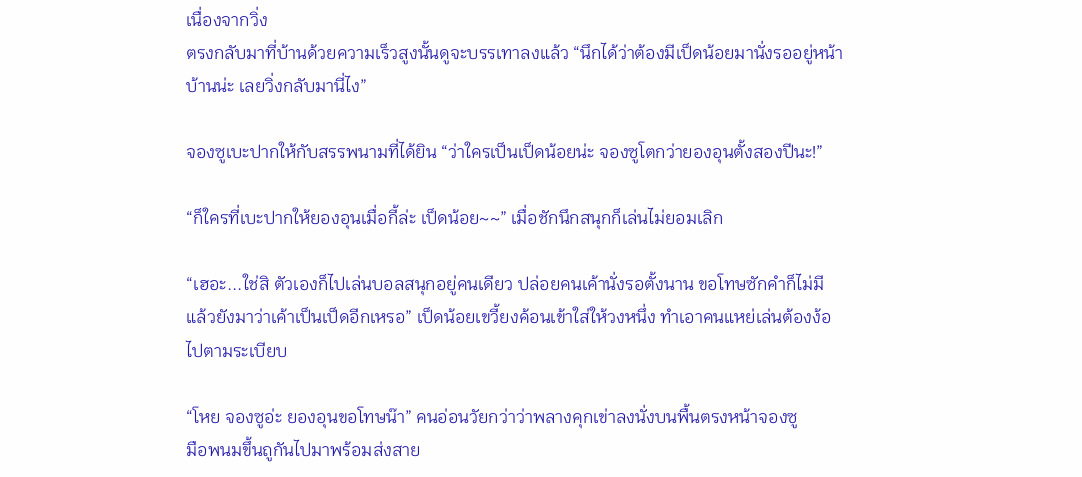เนื่องจากวิ่ง
ตรงกลับมาที่บ้านด้วยความเร็วสูงนั้นดูจะบรรเทาลงแล้ว “นึกได้ว่าต้องมีเป็ดน้อยมานั่งรออยู่หน้า
บ้านน่ะ เลยวิ่งกลับมานี่ไง”

จองซูเบะปากให้กับสรรพนามที่ได้ยิน “ว่าใครเป็นเป็ดน้อยน่ะ จองซูโตกว่ายองอุนตั้งสองปีนะ!”

“ก็ใครที่เบะปากให้ยองอุนเมื่อกี้ล่ะ เป็ดน้อย~~” เมื่อชักนึกสนุกก็เล่นไม่ยอมเลิก

“เฮอะ...ใช่สิ ตัวเองก็ไปเล่นบอลสนุกอยู่คนเดียว ปล่อยคนเค้านั่งรอตั้งนาน ขอโทษซักคำก็ไม่มี
แล้วยังมาว่าเค้าเป็นเป็ดอีกเหรอ” เป็ดน้อยเขวี้ยงค้อนเข้าใส่ให้วงหนึ่ง ทำเอาคนแหย่เล่นต้องง้อ
ไปตามระเบียบ

“โหย จองซูอ่ะ ยองอุนขอโทษน๊า” คนอ่อนวัยกว่าว่าพลางคุกเข่าลงนั่งบนพื้นตรงหน้าจองซู
มือพนมขึ้นถูกันไปมาพร้อมส่งสาย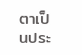ตาเป็นประ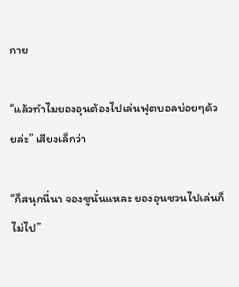กาย

“แล้วทำไมยองอุนต้องไปเล่นฟุตบอลบ่อยๆด้วยล่ะ” เสียงเล็กว่า

“ก็สนุกนี่นา จองซูนั่นแหละ ยองอุนชวนไปเล่นก็ไม่ไป”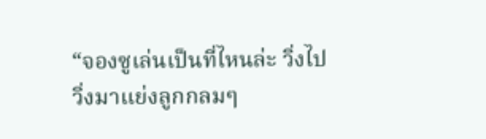“จองซูเล่นเป็นที่ไหนล่ะ วิ่งไปวิ่งมาแย่งลูกกลมๆ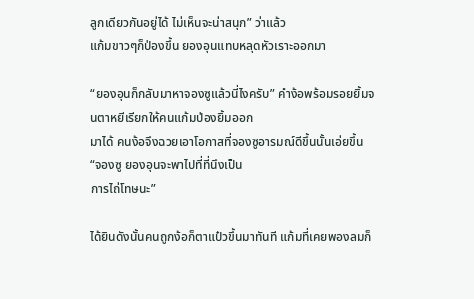ลูกเดียวกันอยู่ได้ ไม่เห็นจะน่าสนุก” ว่าแล้ว
แก้มขาวๆก็ป่องขึ้น ยองอุนแทบหลุดหัวเราะออกมา

“ยองอุนก็กลับมาหาจองซูแล้วนี่ไงครับ” คำง้อพร้อมรอยยิ้มจนตาหยีเรียกให้คนแก้มป่องยิ้มออก
มาได้ คนง้อจึงฉวยเอาโอกาสที่จองซูอารมณ์ดีขึ้นนั้นเอ่ยขึ้น “จองซู ยองอุนจะพาไปที่ที่นึงเป็น
การไถ่โทษนะ”

ได้ยินดังนั้นคนถูกง้อก็ตาแป๋วขึ้นมาทันที แก้มที่เคยพองลมก็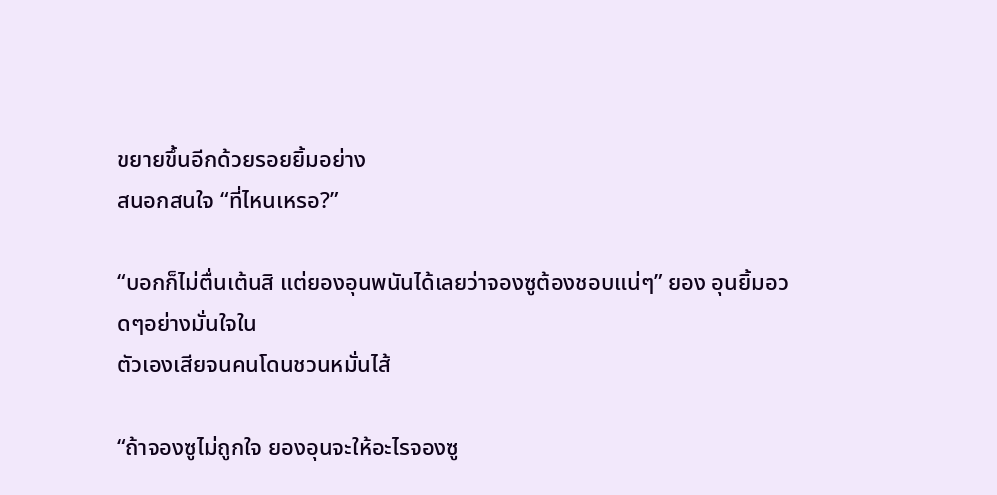ขยายขึ้นอีกด้วยรอยยิ้มอย่าง
สนอกสนใจ “ที่ไหนเหรอ?”

“บอกก็ไม่ตื่นเต้นสิ แต่ยองอุนพนันได้เลยว่าจองซูต้องชอบแน่ๆ” ยอง อุนยิ้มอวดๆอย่างมั่นใจใน
ตัวเองเสียจนคนโดนชวนหมั่นไส้

“ถ้าจองซูไม่ถูกใจ ยองอุนจะให้อะไรจองซู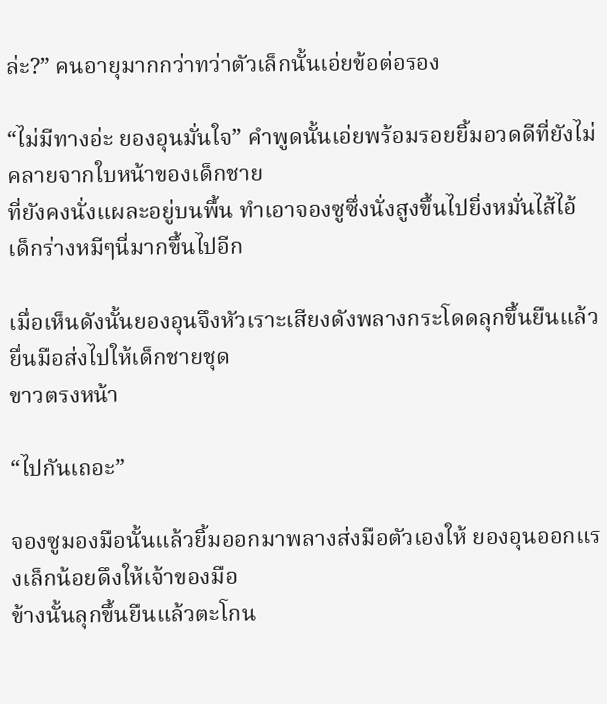ล่ะ?” คนอายุมากกว่าทว่าตัวเล็กนั้นเอ่ยข้อต่อรอง

“ไม่มีทางอ่ะ ยองอุนมั่นใจ” คำพูดนั้นเอ่ยพร้อมรอยยิ้มอวดดีที่ยังไม่คลายจากใบหน้าของเด็กชาย
ที่ยังคงนั่งแผละอยู่บนพื้น ทำเอาจองซูซึ่งนั่งสูงขึ้นไปยิ่งหมั่นไส้ไอ้เด็กร่างหมีๆนี่มากขึ้นไปอีก

เมื่อเห็นดังนั้นยองอุนจึงหัวเราะเสียงดังพลางกระโดดลุกขึ้นยืนแล้วยื่นมือส่งไปให้เด็กชายชุด
ขาวตรงหน้า

“ไปกันเถอะ”

จองซูมองมือนั้นแล้วยิ้มออกมาพลางส่งมือตัวเองให้ ยองอุนออกแรงเล็กน้อยดึงให้เจ้าของมือ
ข้างนั้นลุกขึ้นยืนแล้วตะโกน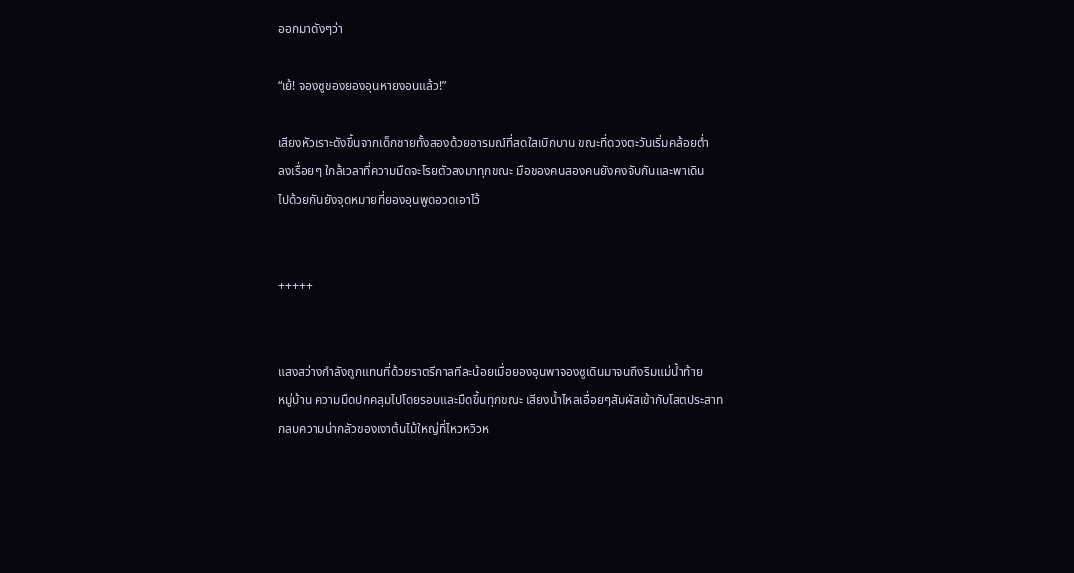ออกมาดังๆว่า

“เย้! จองซูของยองอุนหายงอนแล้ว!”

เสียงหัวเราะดังขึ้นจากเด็กชายทั้งสองด้วยอารมณ์ที่สดใสเบิกบาน ขณะที่ดวงตะวันเริ่มคล้อยต่ำ
ลงเรื่อยๆ ใกล้เวลาที่ความมืดจะโรยตัวลงมาทุกขณะ มือของคนสองคนยังคงจับกันและพาเดิน
ไปด้วยกันยังจุดหมายที่ยองอุนพูดอวดเอาไว้


+++++


แสงสว่างกำลังถูกแทนที่ด้วยราตรีกาลทีละน้อยเมื่อยองอุนพาจองซูเดินมาจนถึงริมแม่น้ำท้าย
หมู่บ้าน ความมืดปกคลุมไปโดยรอบและมืดขึ้นทุกขณะ เสียงน้ำไหลเอื่อยๆสัมผัสเข้ากับโสตประสาท
กลบความน่ากลัวของเงาต้นไม้ใหญ่ที่ไหวหวิวห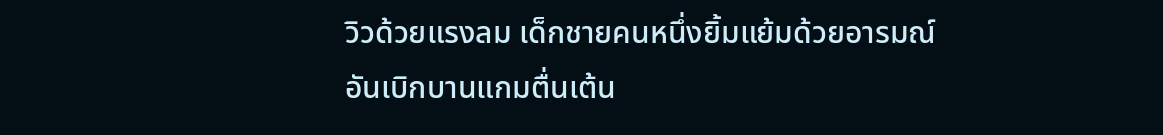วิวด้วยแรงลม เด็กชายคนหนึ่งยิ้มแย้มด้วยอารมณ์
อันเบิกบานแกมตื่นเต้น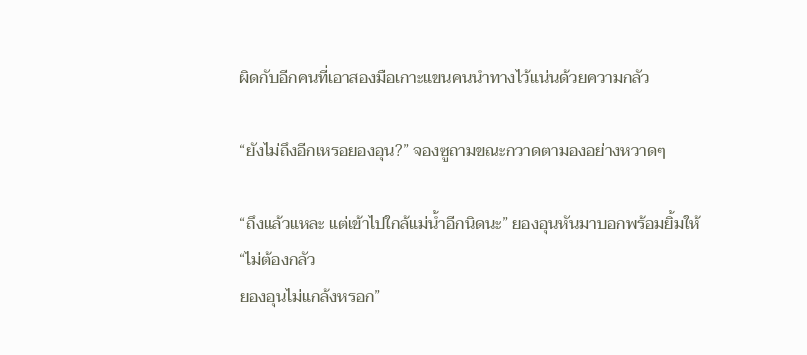ผิดกับอีกคนที่เอาสองมือเกาะแขนคนนำทางไว้แน่นด้วยความกลัว

“ยังไม่ถึงอีกเหรอยองอุน?” จองซูถามขณะกวาดตามองอย่างหวาดๆ

“ถึงแล้วแหละ แต่เข้าไปใกล้แม่น้ำอีกนิดนะ” ยองอุนหันมาบอกพร้อมยิ้มให้ “ไม่ต้องกลัว
ยองอุนไม่แกล้งหรอก”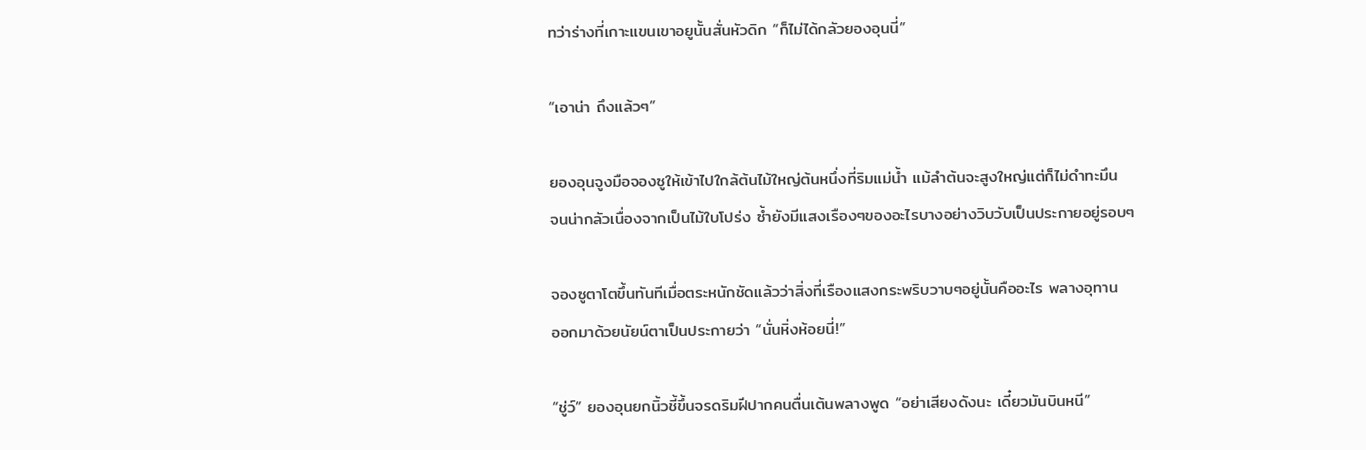ทว่าร่างที่เกาะแขนเขาอยูนั้นสั่นหัวดิก “ก็ไม่ได้กลัวยองอุนนี่”

“เอาน่า ถึงแล้วๆ”

ยองอุนจูงมือจองซูให้เข้าไปใกล้ต้นไม้ใหญ่ต้นหนึ่งที่ริมแม่น้ำ แม้ลำต้นจะสูงใหญ่แต่ก็ไม่ดำทะมึน
จนน่ากลัวเนื่องจากเป็นไม้ใบโปร่ง ซ้ำยังมีแสงเรืองๆของอะไรบางอย่างวิบวับเป็นประกายอยู่รอบๆ

จองซูตาโตขึ้นทันทีเมื่อตระหนักชัดแล้วว่าสิ่งที่เรืองแสงกระพริบวาบๆอยู่นั้นคืออะไร พลางอุทาน
ออกมาด้วยนัยน์ตาเป็นประกายว่า “นั่นหิ่งห้อยนี่!”

“ชู่ว์” ยองอุนยกนิ้วชี้ขึ้นจรดริมฝีปากคนตื่นเต้นพลางพูด “อย่าเสียงดังนะ เดี๋ยวมันบินหนี”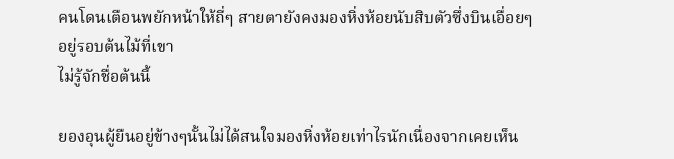คนโดนเตือนพยักหน้าให้ถี่ๆ สายตายังคงมองหิ่งห้อยนับสิบตัวซึ่งบินเอื่อยๆอยู่รอบต้นไม้ที่เขา
ไม่รู้จักชื่อต้นนี้

ยองอุนผู้ยืนอยู่ข้างๆนั้นไม่ได้สนใจมองหิ่งห้อยเท่าไรนักเนื่องจากเคยเห็น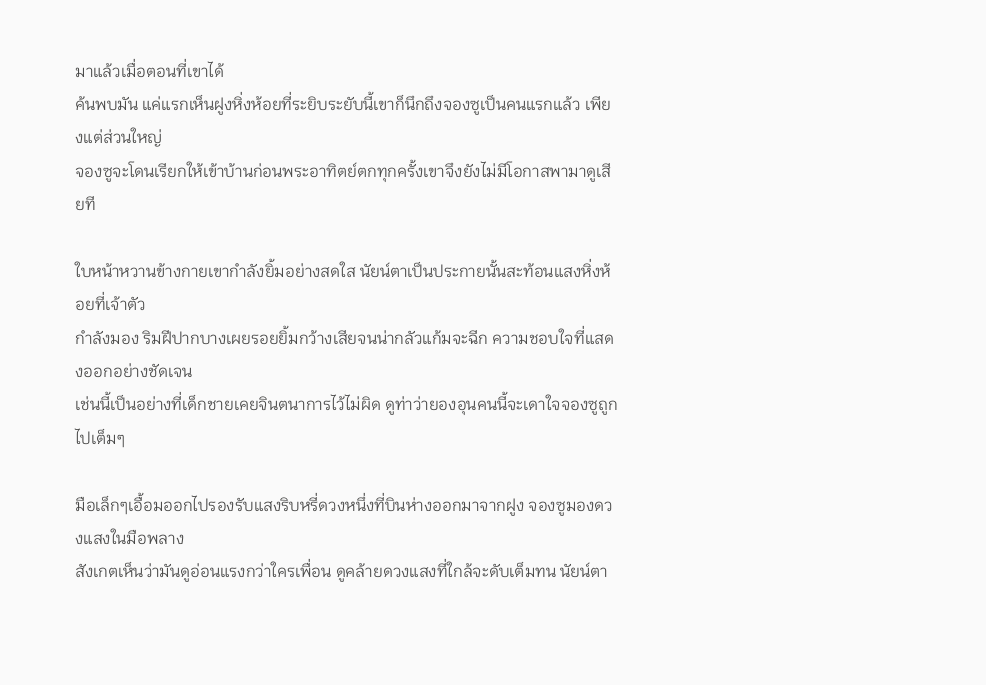มาแล้วเมื่อตอนที่เขาได้
ค้นพบมัน แค่แรกเห็นฝูงหิ่งห้อยที่ระยิบระยับนี้เขาก็นึกถึงจองซูเป็นคนแรกแล้ว เพียงแต่ส่วนใหญ่
จองซูจะโดนเรียกให้เข้าบ้านก่อนพระอาทิตย์ตกทุกครั้งเขาจึงยังไม่มีโอกาสพามาดูเสียที

ใบหน้าหวานข้างกายเขากำลังยิ้มอย่างสดใส นัยน์ตาเป็นประกายนั้นสะท้อนแสงหิ่งห้อยที่เจ้าตัว
กำลังมอง ริมฝีปากบางเผยรอยยิ้มกว้างเสียจนน่ากลัวแก้มจะฉีก ความชอบใจที่แสดงออกอย่างชัดเจน
เช่นนี้เป็นอย่างที่เด็กชายเคยจินตนาการไว้ไม่ผิด ดูท่าว่ายองอุนคนนี้จะเดาใจจองซูถูกไปเต็มๆ

มือเล็กๆเอื้อมออกไปรองรับแสงริบหรี่ดวงหนึ่งที่บินห่างออกมาจากฝูง จองซูมองดวงแสงในมือพลาง
สังเกตเห็นว่ามันดูอ่อนแรงกว่าใครเพื่อน ดูคล้ายดวงแสงที่ใกล้จะดับเต็มทน นัยน์ตา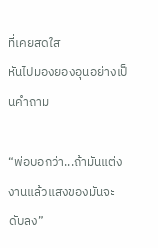ที่เคยสดใส
หันไปมองยองอุนอย่างเป็นคำถาม

“พ่อบอกว่า...ถ้ามันแต่งงานแล้วแสงของมันจะดับลง”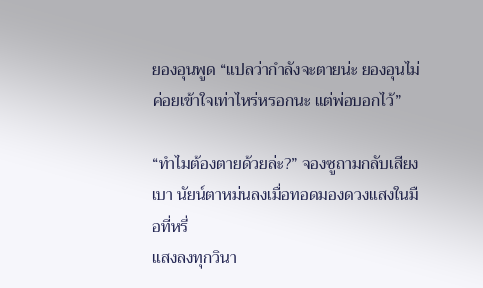ยองอุนพูด “แปลว่ากำลังจะตายน่ะ ยองอุนไม่
ค่อยเข้าใจเท่าไหร่หรอกนะ แต่พ่อบอกไว้”

“ทำไมต้องตายด้วยล่ะ?” จองซูถามกลับเสียงเบา นัยน์ตาหม่นลงเมื่อทอดมองดวงแสงในมือที่หรี่
แสงลงทุกวินา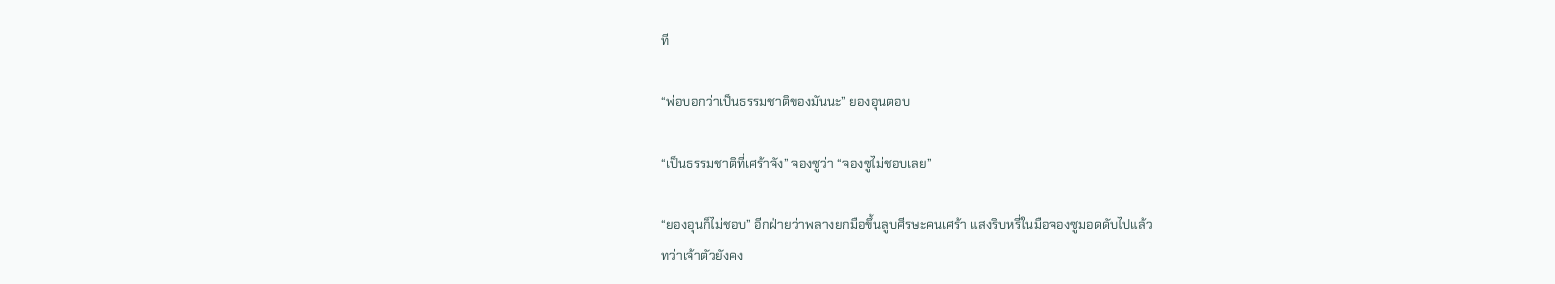ที

“พ่อบอกว่าเป็นธรรมชาติของมันนะ” ยองอุนตอบ

“เป็นธรรมชาติที่เศร้าจัง” จองซูว่า “จองซูไม่ชอบเลย”

“ยองอุนก็ไม่ชอบ” อีกฝ่ายว่าพลางยกมือขึ้นลูบศีรษะคนเศร้า แสงริบหรี่ในมือจองซูมอดดับไปแล้ว
ทว่าเจ้าตัวยังคง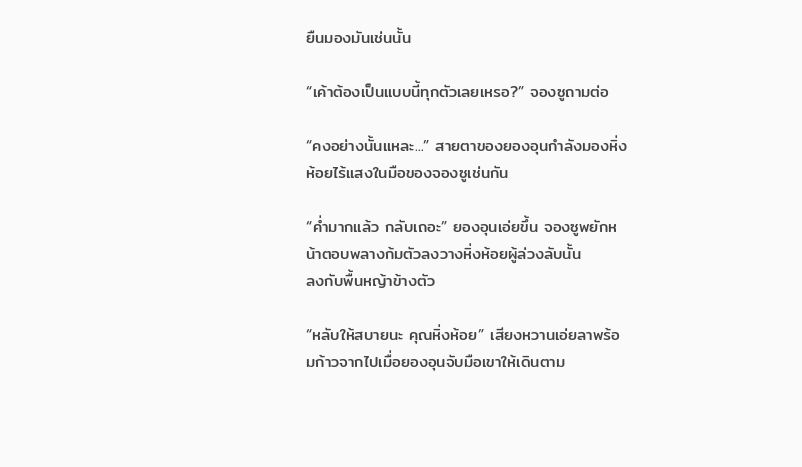ยืนมองมันเช่นนั้น

“เค้าต้องเป็นแบบนี้ทุกตัวเลยเหรอ?” จองซูถามต่อ

“คงอย่างนั้นแหละ...” สายตาของยองอุนกำลังมองหิ่งห้อยไร้แสงในมือของจองซูเช่นกัน

“ค่ำมากแล้ว กลับเถอะ” ยองอุนเอ่ยขึ้น จองซูพยักหน้าตอบพลางก้มตัวลงวางหิ่งห้อยผู้ล่วงลับนั้น
ลงกับพื้นหญ้าข้างตัว

“หลับให้สบายนะ คุณหิ่งห้อย” เสียงหวานเอ่ยลาพร้อมก้าวจากไปเมื่อยองอุนจับมือเขาให้เดินตาม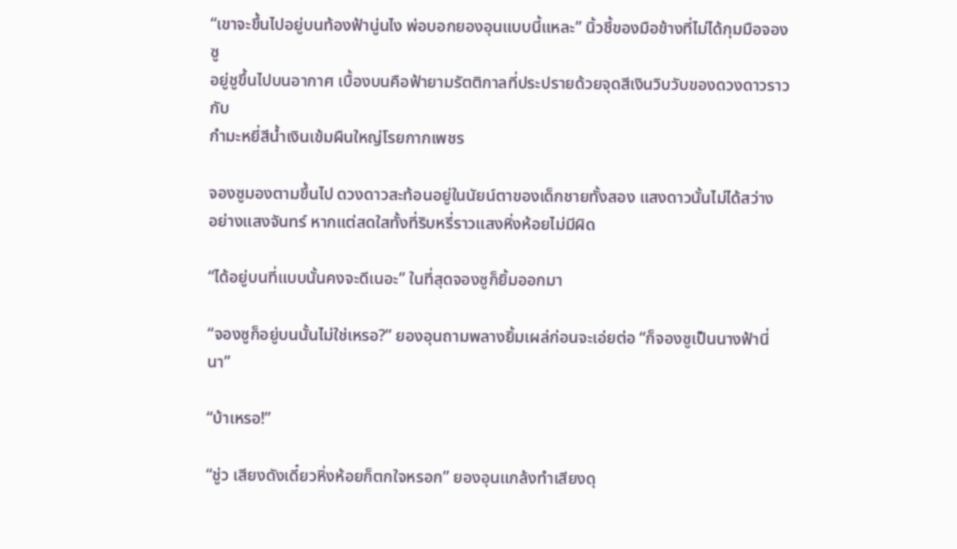“เขาจะขึ้นไปอยู่บนท้องฟ้านู่นไง พ่อบอกยองอุนแบบนี้แหละ” นิ้วชี้ของมือข้างที่ไม่ได้กุมมือจองซู
อยู่ชูขึ้นไปบนอากาศ เบื้องบนคือฟ้ายามรัตติกาลที่ประปรายด้วยจุดสีเงินวิบวับของดวงดาวราวกับ
กำมะหยี่สีน้ำเงินเข้มผืนใหญ่โรยกากเพชร

จองซูมองตามขึ้นไป ดวงดาวสะท้อนอยู่ในนัยน์ตาของเด็กชายทั้งสอง แสงดาวนั้นไม่ได้สว่าง
อย่างแสงจันทร์ หากแต่สดใสทั้งที่ริบหรี่ราวแสงหิ่งห้อยไม่มีผิด

“ได้อยู่บนที่แบบนั้นคงจะดีเนอะ” ในที่สุดจองซูก็ยิ้มออกมา

“จองซูก็อยู่บนนั้นไม่ใช่เหรอ?” ยองอุนถามพลางยิ้มเผล่ก่อนจะเอ่ยต่อ “ก็จองซูเป็นนางฟ้านี่นา”

“บ้าเหรอ!”

“ชู่ว เสียงดังเดี๋ยวหิ่งห้อยก็ตกใจหรอก” ยองอุนแกล้งทำเสียงดุ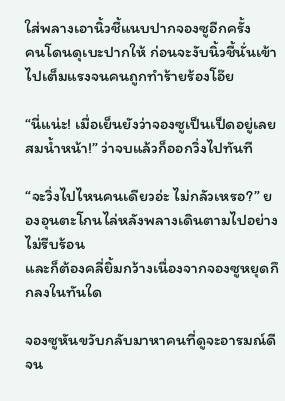ใส่พลางเอานิ้วชี้แนบปากจองซูอีกครั้ง
คนโดนดุเบะปากให้ ก่อนจะงับนิ้วชี้นั่นเข้าไปเต็มแรงจนคนถูกทำร้ายร้องโอ๊ย

“นี่แน่ะ! เมื่อเย็นยังว่าจองซูเป็นเป็ดอยู่เลย สมน้ำหน้า!” ว่าจบแล้วก็ออกวิ่งไปทันที

“จะวิ่งไปไหนคนเดียวอ่ะ ไม่กลัวเหรอ?” ยองอุนตะโกนไล่หลังพลางเดินตามไปอย่างไม่รีบร้อน
และก็ต้องคลี่ยิ้มกว้างเนื่องจากจองซูหยุดกึกลงในทันใด

จองซูหันขวับกลับมาหาคนที่ดูจะอารมณ์ดีจน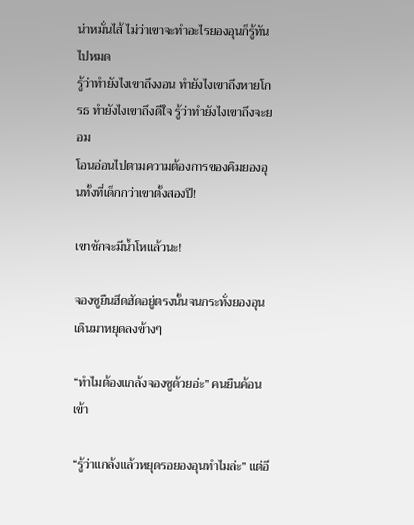น่าหมั่นไส้ ไม่ว่าเขาจะทำอะไรยองอุนก็รู้ทันไปหมด
รู้ว่าทำยังไงเขาถึงงอน ทำยังไงเขาถึงหายโกรธ ทำยังไงเขาถึงดีใจ รู้ว่าทำยังไงเขาถึงจะยอม
โอนอ่อนไปตามความต้องการของคิมยองอุนทั้งที่เด็กกว่าเขาตั้งสองปี!

เขาชักจะมีน้ำโหแล้วนะ!

จองซูยืนฮึดฮัดอยู่ตรงนั้นจนกระทั่งยองอุนเดินมาหยุดลงข้างๆ

“ทำไมต้องแกล้งจองซูด้วยอ่ะ” คนยืนค้อนเข้า

“รู้ว่าแกล้งแล้วหยุดรอยองอุนทำไมล่ะ” แต่อี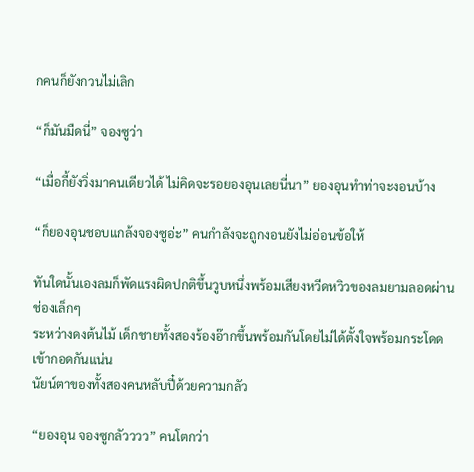กคนก็ยังกวนไม่เลิก

“ก็มันมืดนี่” จองซูว่า

“เมื่อกี้ยังวิ่งมาคนเดียวได้ ไม่คิดจะรอยองอุนเลยนี่นา” ยองอุนทำท่าจะงอนบ้าง

“ก็ยองอุนชอบแกล้งจองซูอ่ะ” คนกำลังจะถูกงอนยังไม่อ่อนข้อให้

ทันใดนั้นเองลมก็พัดแรงผิดปกติขึ้นวูบหนึ่งพร้อมเสียงหวีดหวิวของลมยามลอดผ่านช่องเล็กๆ
ระหว่างดงต้นไม้ เด็กชายทั้งสองร้องอ๊ากขึ้นพร้อมกันโดยไม่ได้ตั้งใจพร้อมกระโดดเข้ากอดกันแน่น
นัยน์ตาของทั้งสองคนหลับปี๋ด้วยความกลัว

“ยองอุน จองซูกลัวววว” คนโตกว่า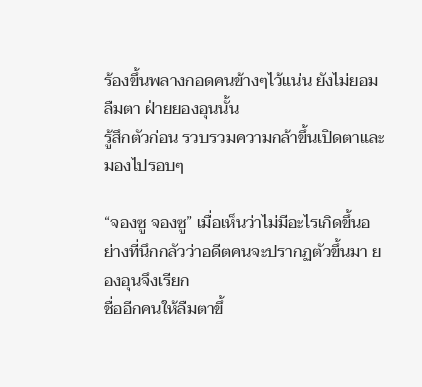ร้องขึ้นพลางกอดคนข้างๆไว้แน่น ยังไม่ยอมลืมตา ฝ่ายยองอุนนั้น
รู้สึกตัวก่อน รวบรวมความกล้าขึ้นเปิดตาและมองไปรอบๆ

“จองซู จองซู” เมื่อเห็นว่าไม่มีอะไรเกิดขึ้นอย่างที่นึกกลัวว่าอดีตคนจะปรากฏตัวขึ้นมา ยองอุนจึงเรียก
ชื่ออีกคนให้ลืมตาขึ้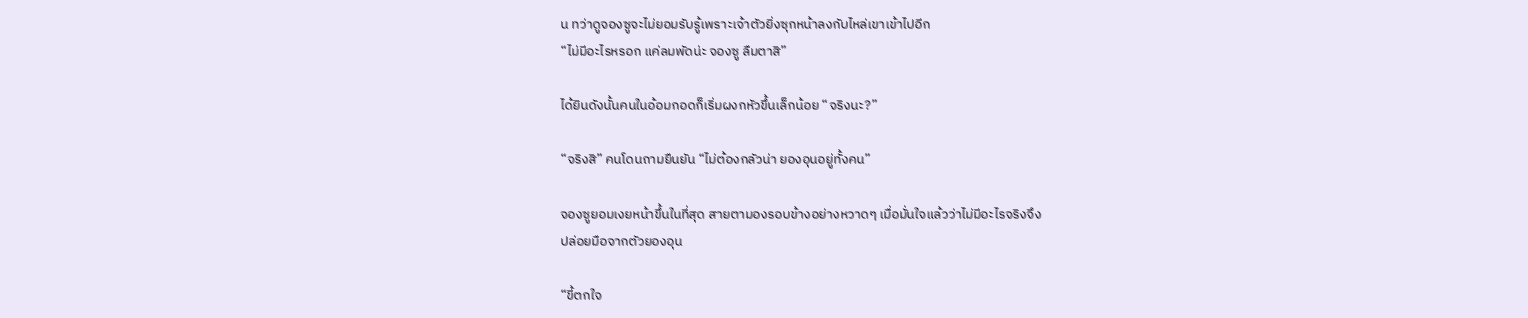น ทว่าดูจองซูจะไม่ยอมรับรู้เพราะเจ้าตัวยิ่งซุกหน้าลงกับไหล่เขาเข้าไปอีก
“ไม่มีอะไรหรอก แค่ลมพัดน่ะ จองซู ลืมตาสิ”

ได้ยินดังนั้นคนในอ้อมกอดก็เริ่มผงกหัวขึ้นเล็กน้อย “จริงนะ?”

“จริงสิ” คนโดนถามยืนยัน “ไม่ต้องกลัวน่า ยองอุนอยู่ทั้งคน”

จองซูยอมเงยหน้าขึ้นในที่สุด สายตามองรอบข้างอย่างหวาดๆ เมื่อมั่นใจแล้วว่าไม่มีอะไรจริงจึง
ปล่อยมือจากตัวยองอุน

“ขี้ตกใจ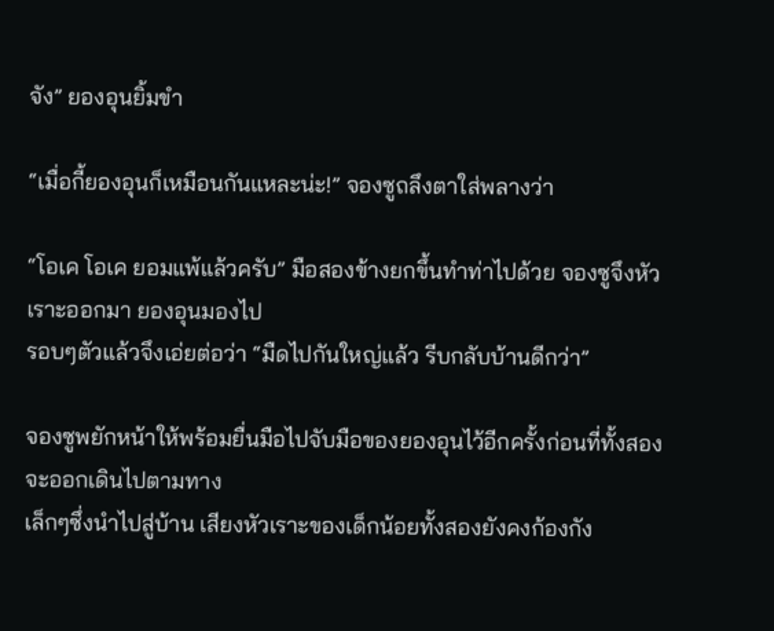จัง” ยองอุนยิ้มขำ

“เมื่อกี้ยองอุนก็เหมือนกันแหละน่ะ!” จองซูถลึงตาใส่พลางว่า

“โอเค โอเค ยอมแพ้แล้วครับ” มือสองข้างยกขึ้นทำท่าไปด้วย จองซูจึงหัวเราะออกมา ยองอุนมองไป
รอบๆตัวแล้วจึงเอ่ยต่อว่า “มืดไปกันใหญ่แล้ว รีบกลับบ้านดีกว่า”

จองซูพยักหน้าให้พร้อมยื่นมือไปจับมือของยองอุนไว้อีกครั้งก่อนที่ทั้งสองจะออกเดินไปตามทาง
เล็กๆซึ่งนำไปสู่บ้าน เสียงหัวเราะของเด็กน้อยทั้งสองยังคงก้องกัง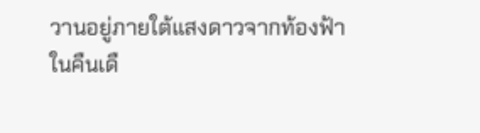วานอยู่ภายใต้แสงดาวจากท้องฟ้า
ในคืนเดื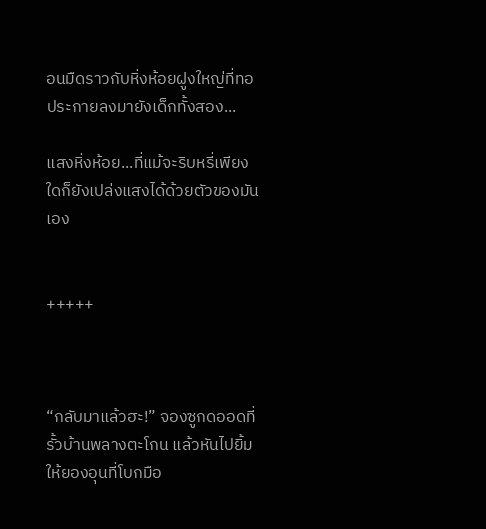อนมืดราวกับหิ่งห้อยฝูงใหญ่ที่ทอประกายลงมายังเด็กทั้งสอง...

แสงหิ่งห้อย...ที่แม้จะริบหรี่เพียงใดก็ยังเปล่งแสงได้ด้วยตัวของมันเอง


+++++



“กลับมาแล้วฮะ!” จองซูกดออดที่รั้วบ้านพลางตะโกน แล้วหันไปยิ้มให้ยองอุนที่โบกมือ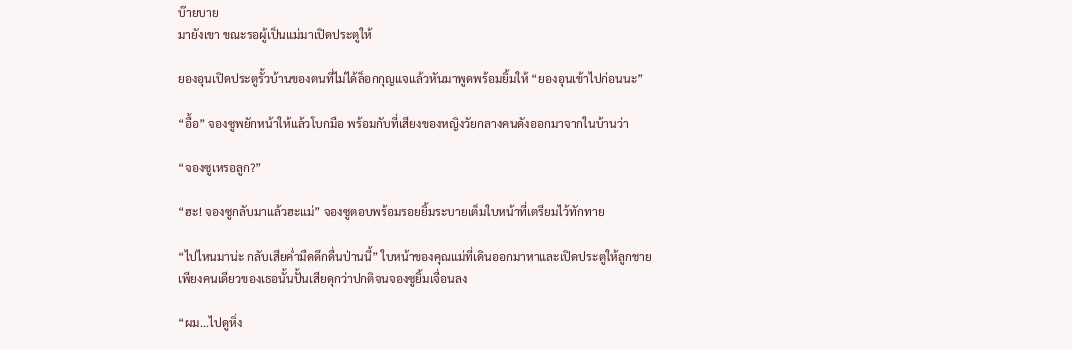บ๊ายบาย
มายังเขา ขณะรอผู้เป็นแม่มาเปิดประตูให้

ยองอุนเปิดประตูรั้วบ้านของตนที่ไม่ได้ล็อกกุญแจแล้วหันมาพูดพร้อมยิ้มให้ “ยองอุนเข้าไปก่อนนะ”

“อื้อ” จองซูพยักหน้าให้แล้วโบกมือ พร้อมกับที่เสียงของหญิงวัยกลางคนดังออกมาจากในบ้านว่า

“จองซูเหรอลูก?”

“ฮะ! จองซูกลับมาแล้วฮะแม่” จองซูตอบพร้อมรอยยิ้มระบายเต็มใบหน้าที่เตรียมไว้ทักทาย

“ไปไหนมาน่ะ กลับเสียค่ำมืดดึกดื่นป่านนี้” ใบหน้าของคุณแม่ที่เดินออกมาหาและเปิดประตูให้ลูกชาย
เพียงคนเดียวของเธอนั้นปั้นเสียดุกว่าปกติจนจองซูยิ้มเจื่อนลง

“ผม...ไปดูหิ่ง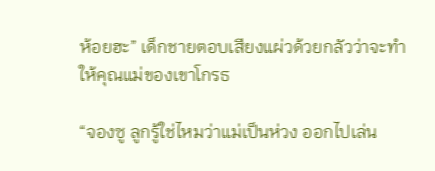ห้อยฮะ” เด็กชายตอบเสียงแผ่วด้วยกลัวว่าจะทำให้คุณแม่ของเขาโกรธ

“จองซู ลูกรู้ใช่ไหมว่าแม่เป็นห่วง ออกไปเล่น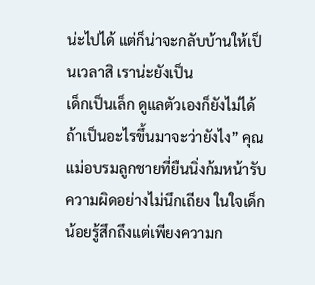น่ะไปได้ แต่ก็น่าจะกลับบ้านให้เป็นเวลาสิ เราน่ะยังเป็น
เด็กเป็นเล็ก ดูแลตัวเองก็ยังไม่ได้ ถ้าเป็นอะไรขึ้นมาจะว่ายังไง” คุณแม่อบรมลูกชายที่ยืนนิ่งก้มหน้ารับ
ความผิดอย่างไม่นึกเถียง ในใจเด็กน้อยรู้สึกถึงแต่เพียงความก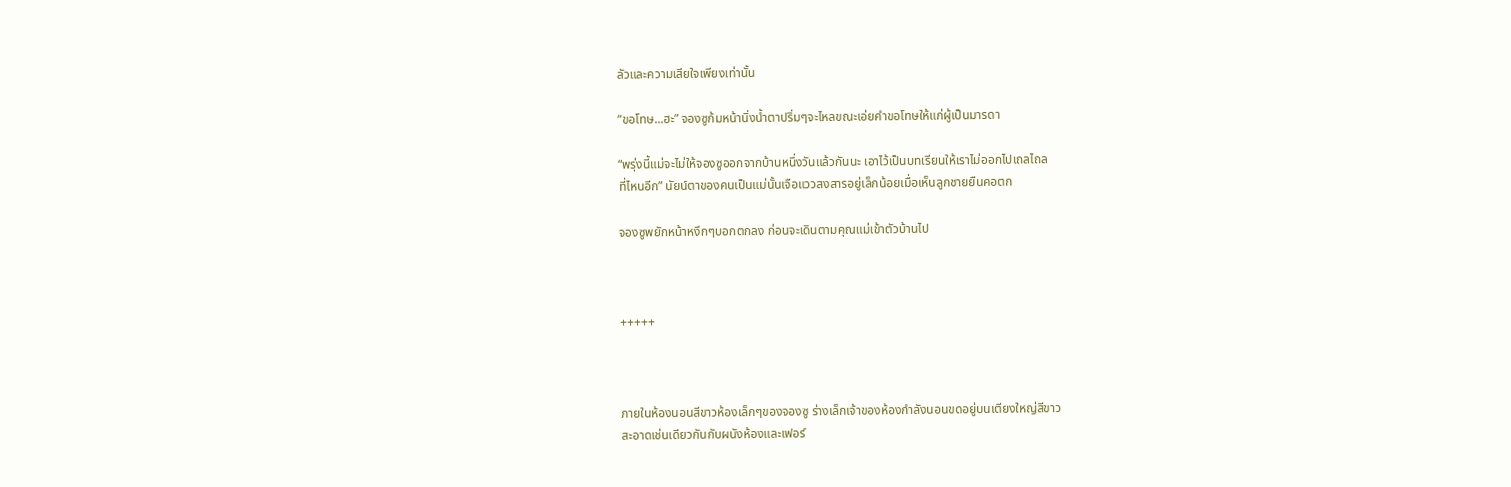ลัวและความเสียใจเพียงเท่านั้น

“ขอโทษ...ฮะ” จองซูก้มหน้านิ่งน้ำตาปริ่มๆจะไหลขณะเอ่ยคำขอโทษให้แก่ผู้เป็นมารดา

“พรุ่งนี้แม่จะไม่ให้จองซูออกจากบ้านหนึ่งวันแล้วกันนะ เอาไว้เป็นบทเรียนให้เราไม่ออกไปเถลไถล
ที่ไหนอีก” นัยน์ตาของคนเป็นแม่นั้นเจือแววสงสารอยู่เล็กน้อยเมื่อเห็นลูกชายยืนคอตก

จองซูพยักหน้าหงึกๆบอกตกลง ก่อนจะเดินตามคุณแม่เข้าตัวบ้านไป



+++++



ภายในห้องนอนสีขาวห้องเล็กๆของจองซู ร่างเล็กเจ้าของห้องกำลังนอนขดอยู่บนเตียงใหญ่สีขาว
สะอาดเช่นเดียวกันกับผนังห้องและเฟอร์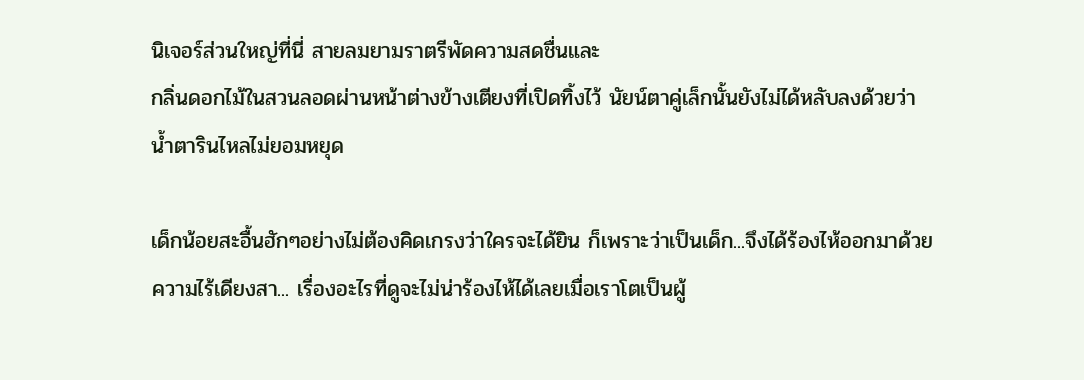นิเจอร์ส่วนใหญ่ที่นี่ สายลมยามราตรีพัดความสดชื่นและ
กลิ่นดอกไม้ในสวนลอดผ่านหน้าต่างข้างเตียงที่เปิดทิ้งไว้ นัยน์ตาคู่เล็กนั้นยังไม่ได้หลับลงด้วยว่า
น้ำตารินไหลไม่ยอมหยุด

เด็กน้อยสะอื้นฮักๆอย่างไม่ต้องคิดเกรงว่าใครจะได้ยิน ก็เพราะว่าเป็นเด็ก...จึงได้ร้องไห้ออกมาด้วย
ความไร้เดียงสา... เรื่องอะไรที่ดูจะไม่น่าร้องไห้ได้เลยเมื่อเราโตเป็นผู้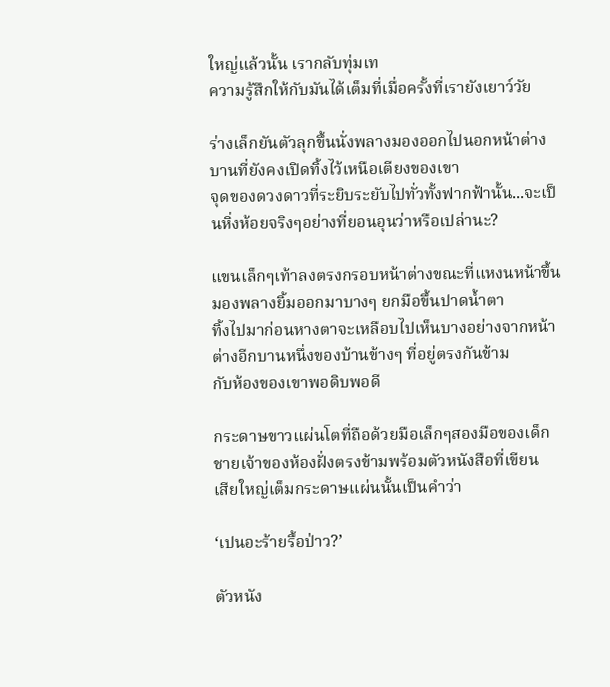ใหญ่แล้วนั้น เรากลับทุ่มเท
ความรู้สึกให้กับมันได้เต็มที่เมื่อครั้งที่เรายังเยาว์วัย

ร่างเล็กยันตัวลุกขึ้นนั่งพลางมองออกไปนอกหน้าต่างบานที่ยังคงเปิดทิ้งไว้เหนือเตียงของเขา
จุดของดวงดาวที่ระยิบระยับไปทั่วทั้งฟากฟ้านั้น...จะเป็นหิ่งห้อยจริงๆอย่างที่ยอนอุนว่าหรือเปล่านะ?

แขนเล็กๆเท้าลงตรงกรอบหน้าต่างขณะที่แหงนหน้าขึ้นมองพลางยิ้มออกมาบางๆ ยกมือขึ้นปาดน้ำตา
ทิ้งไปมาก่อนหางตาจะเหลือบไปเห็นบางอย่างจากหน้าต่างอีกบานหนึ่งของบ้านข้างๆ ที่อยู่ตรงกันข้าม
กับห้องของเขาพอดิบพอดี

กระดาษขาวแผ่นโตที่ถือด้วยมือเล็กๆสองมือของเด็กชายเจ้าของห้องฝั่งตรงข้ามพร้อมตัวหนังสือที่เขียน
เสียใหญ่เต็มกระดาษแผ่นนั้นเป็นคำว่า

‘เปนอะร้ายรื้อป่าว?’

ตัวหนัง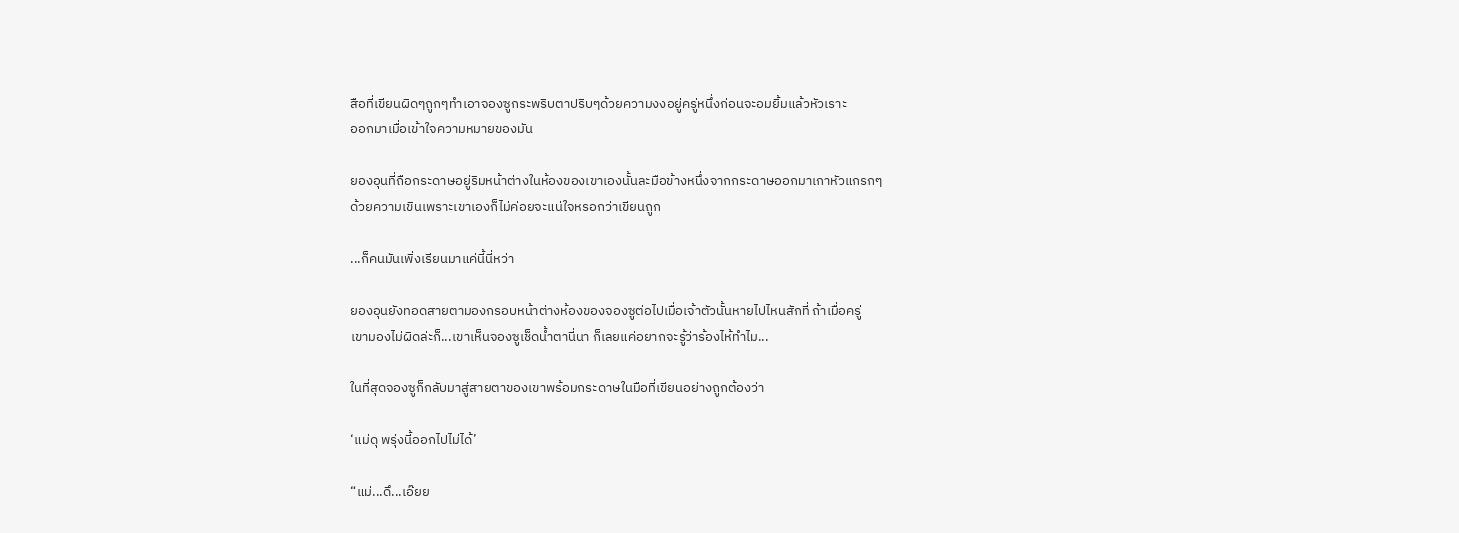สือที่เขียนผิดๆถูกๆทำเอาจองซูกระพริบตาปริบๆด้วยความงงอยู่ครู่หนึ่งก่อนจะอมยิ้มแล้วหัวเราะ
ออกมาเมื่อเข้าใจความหมายของมัน

ยองอุนที่ถือกระดาษอยู่ริมหน้าต่างในห้องของเขาเองนั้นละมือข้างหนึ่งจากกระดาษออกมาเกาหัวแกรกๆ
ด้วยความเขินเพราะเขาเองก็ไม่ค่อยจะแน่ใจหรอกว่าเขียนถูก

...ก็คนมันเพิ่งเรียนมาแค่นี้นี่หว่า

ยองอุนยังทอดสายตามองกรอบหน้าต่างห้องของจองซูต่อไปเมื่อเจ้าตัวนั้นหายไปไหนสักที่ ถ้าเมื่อครู่
เขามองไม่ผิดล่ะก็...เขาเห็นจองซูเช็ดน้ำตานี่นา ก็เลยแค่อยากจะรู้ว่าร้องไห้ทำไม...

ในที่สุดจองซูก็กลับมาสู่สายตาของเขาพร้อมกระดาษในมือที่เขียนอย่างถูกต้องว่า

‘แม่ดุ พรุ่งนี้ออกไปไม่ได้’

“แม่...ดึ...เอ๊ยย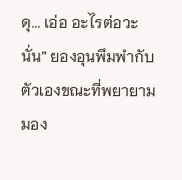ดุ... เอ่อ อะไรต่อวะนั่น” ยองอุนพึมพำกับตัวเองขณะที่พยายามมอง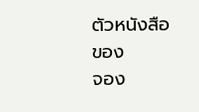ตัวหนังสือของ
จอง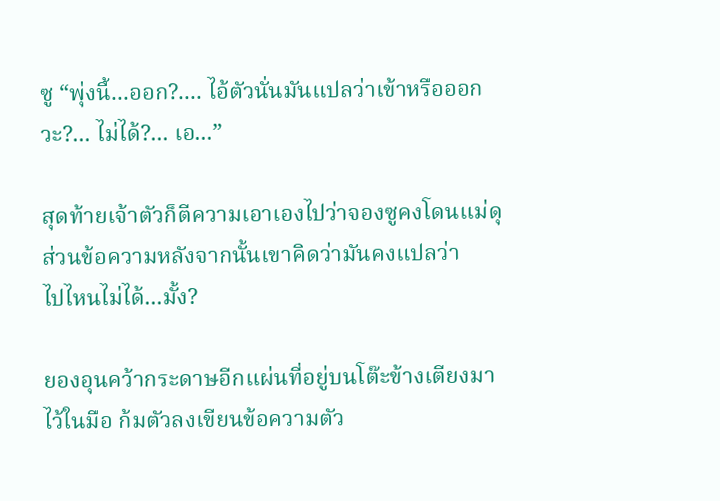ซู “พุ่งนี้...ออก?.... ไอ้ตัวนั่นมันแปลว่าเข้าหรือออกวะ?... ไม่ได้?... เอ...”

สุดท้ายเจ้าตัวก็ตีความเอาเองไปว่าจองซูคงโดนแม่ดุ ส่วนข้อความหลังจากนั้นเขาคิดว่ามันคงแปลว่า
ไปไหนไม่ได้...มั้ง?

ยองอุนคว้ากระดาษอีกแผ่นที่อยู่บนโต๊ะข้างเตียงมาไว้ในมือ ก้มตัวลงเขียนข้อความตัว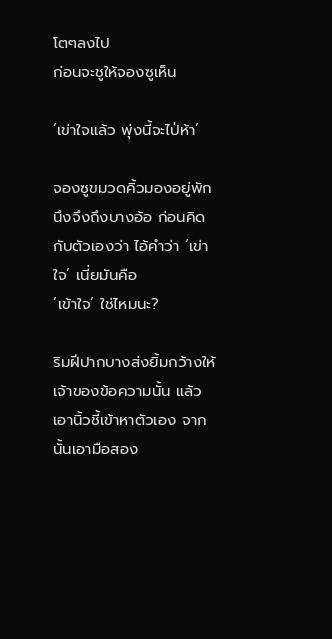โตๆลงไป
ก่อนจะชูให้จองซูเห็น

‘เข่าใจแล้ว พุ่งนี้จะไป่ห้า’

จองซูขมวดคิ้วมองอยู่พักนึงจึงถึงบางอ้อ ก่อนคิดกับตัวเองว่า ไอ้คำว่า ‘เข่าใจ’ เนี่ยมันคือ
‘เข้าใจ’ ใช่ไหมนะ?

ริมฝีปากบางส่งยิ้มกว้างให้เจ้าของข้อความนั้น แล้วเอานิ้วชี้เข้าหาตัวเอง จากนั้นเอามือสอง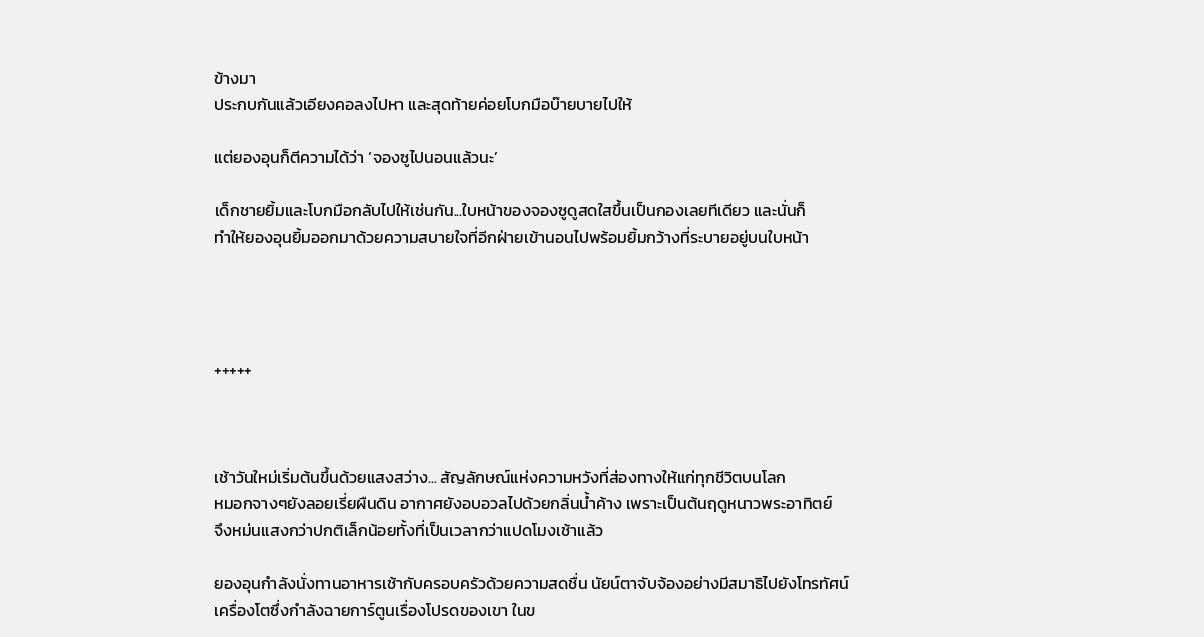ข้างมา
ประกบกันแล้วเอียงคอลงไปหา และสุดท้ายค่อยโบกมือบ๊ายบายไปให้

แต่ยองอุนก็ตีความได้ว่า ‘จองซูไปนอนแล้วนะ’

เด็กชายยิ้มและโบกมือกลับไปให้เช่นกัน...ใบหน้าของจองซูดูสดใสขึ้นเป็นกองเลยทีเดียว และนั่นก็
ทำให้ยองอุนยิ้มออกมาด้วยความสบายใจที่อีกฝ่ายเข้านอนไปพร้อมยิ้มกว้างที่ระบายอยู่บนใบหน้า




+++++



เช้าวันใหม่เริ่มต้นขึ้นด้วยแสงสว่าง... สัญลักษณ์แห่งความหวังที่ส่องทางให้แก่ทุกชีวิตบนโลก
หมอกจางๆยังลอยเรี่ยผืนดิน อากาศยังอบอวลไปด้วยกลิ่นน้ำค้าง เพราะเป็นต้นฤดูหนาวพระอาทิตย์
จึงหม่นแสงกว่าปกติเล็กน้อยทั้งที่เป็นเวลากว่าแปดโมงเช้าแล้ว

ยองอุนกำลังนั่งทานอาหารเช้ากับครอบครัวด้วยความสดชื่น นัยน์ตาจับจ้องอย่างมีสมาธิไปยังโทรทัศน์
เครื่องโตซึ่งกำลังฉายการ์ตูนเรื่องโปรดของเขา ในข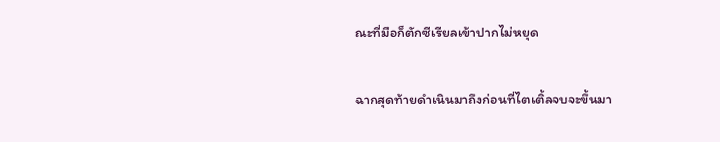ณะที่มือก็ตักซีเรียลเข้าปากไม่หยุด

ฉากสุดท้ายดำเนินมาถึงก่อนที่ไตเติ้ลจบจะขึ้นมา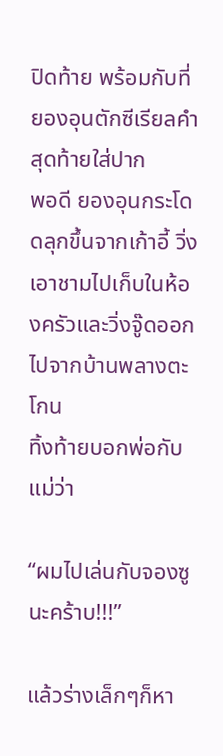ปิดท้าย พร้อมกับที่ยองอุนตักซีเรียลคำสุดท้ายใส่ปาก
พอดี ยองอุนกระโดดลุกขึ้นจากเก้าอี้ วิ่งเอาชามไปเก็บในห้องครัวและวิ่งจู๊ดออกไปจากบ้านพลางตะโกน
ทิ้งท้ายบอกพ่อกับแม่ว่า

“ผมไปเล่นกับจองซูนะคร้าบ!!!”

แล้วร่างเล็กๆก็หา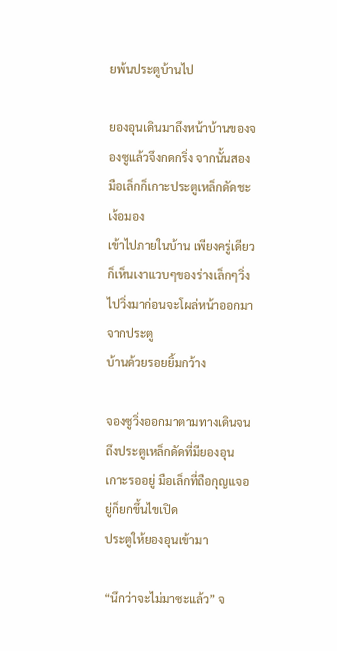ยพ้นประตูบ้านไป

ยองอุนเดินมาถึงหน้าบ้านของจองซูแล้วจึงกดกริ่ง จากนั้นสองมือเล็กก็เกาะประตูเหล็กดัดชะเง้อมอง
เข้าไปภายในบ้าน เพียงครู่เดียวก็เห็นเงาแวบๆของร่างเล็กๆวิ่งไปวิ่งมาก่อนจะโผล่หน้าออกมาจากประตู
บ้านด้วยรอยยิ้มกว้าง

จองซูวิ่งออกมาตามทางเดินจนถึงประตูเหล็กดัดที่มียองอุนเกาะรออยู่ มือเล็กที่ถือกุญแจอยู่ก็ยกขึ้นไขเปิด
ประตูให้ยองอุนเข้ามา

“นึกว่าจะไม่มาซะแล้ว” จ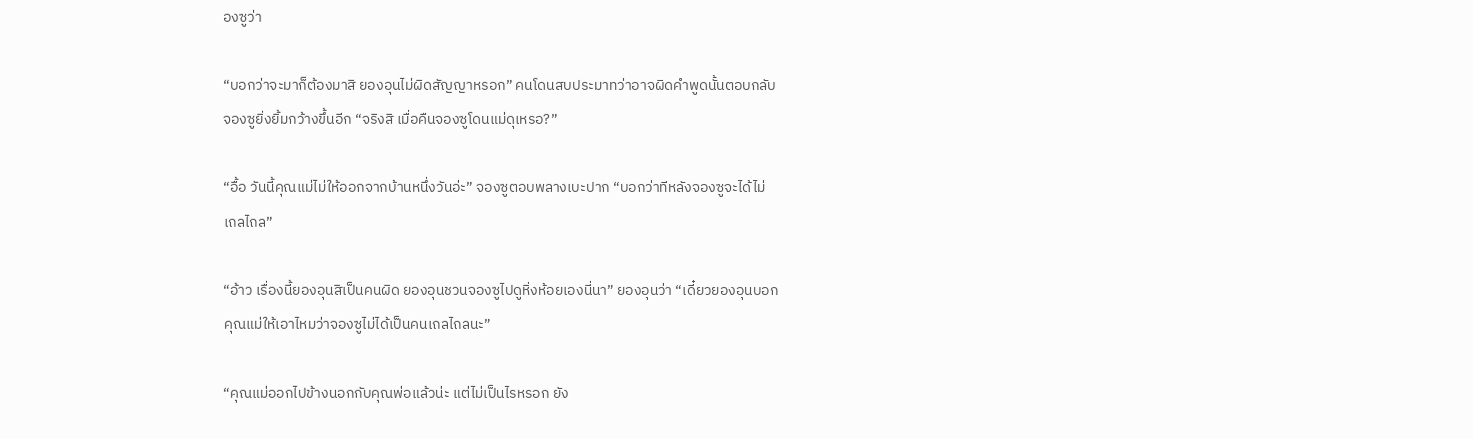องซูว่า

“บอกว่าจะมาก็ต้องมาสิ ยองอุนไม่ผิดสัญญาหรอก” คนโดนสบประมาทว่าอาจผิดคำพูดนั้นตอบกลับ
จองซูยิ่งยิ้มกว้างขึ้นอีก “จริงสิ เมื่อคืนจองซูโดนแม่ดุเหรอ?”

“อื้อ วันนี้คุณแม่ไม่ให้ออกจากบ้านหนึ่งวันอ่ะ” จองซูตอบพลางเบะปาก “บอกว่าทีหลังจองซูจะได้ไม่
เถลไถล”

“อ้าว เรื่องนี้ยองอุนสิเป็นคนผิด ยองอุนชวนจองซูไปดูหิ่งห้อยเองนี่นา” ยองอุนว่า “เดี๋ยวยองอุนบอก
คุณแม่ให้เอาไหมว่าจองซูไม่ได้เป็นคนเถลไถลนะ”

“คุณแม่ออกไปข้างนอกกับคุณพ่อแล้วน่ะ แต่ไม่เป็นไรหรอก ยัง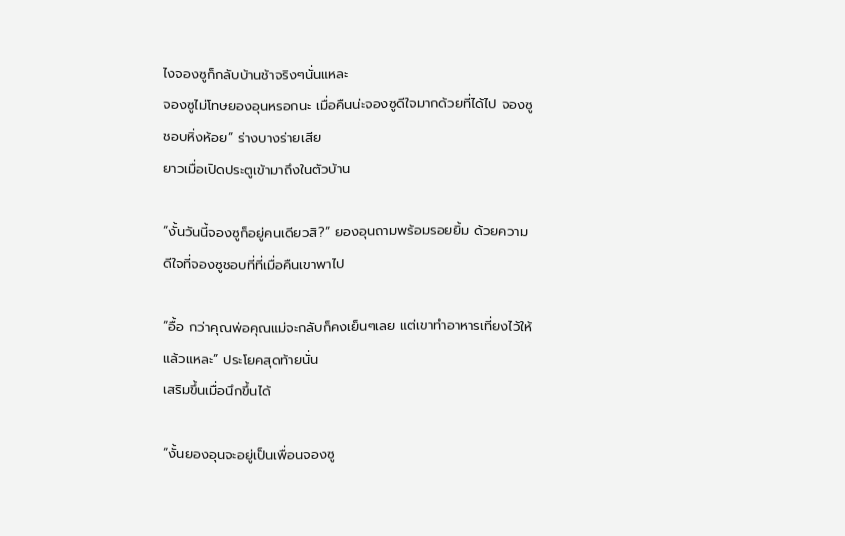ไงจองซูก็กลับบ้านช้าจริงๆนั่นแหละ
จองซูไม่โทษยองอุนหรอกนะ เมื่อคืนน่ะจองซูดีใจมากด้วยที่ได้ไป จองซูชอบหิ่งห้อย” ร่างบางร่ายเสีย
ยาวเมื่อเปิดประตูเข้ามาถึงในตัวบ้าน

“งั้นวันนี้จองซูก็อยู่คนเดียวสิ?” ยองอุนถามพร้อมรอยยิ้ม ด้วยความดีใจที่จองซูชอบที่ที่เมื่อคืนเขาพาไป

“อื้อ กว่าคุณพ่อคุณแม่จะกลับก็คงเย็นๆเลย แต่เขาทำอาหารเที่ยงไว้ให้แล้วแหละ” ประโยคสุดท้ายนั่น
เสริมขึ้นเมื่อนึกขึ้นได้

“งั้นยองอุนจะอยู่เป็นเพื่อนจองซู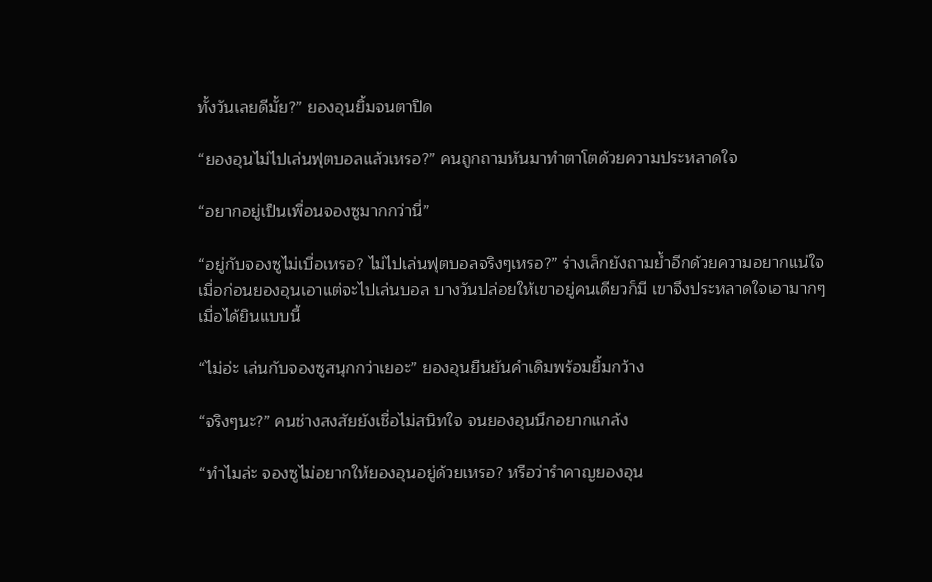ทั้งวันเลยดีมั้ย?” ยองอุนยิ้มจนตาปิด

“ยองอุนไม่ไปเล่นฟุตบอลแล้วเหรอ?” คนถูกถามหันมาทำตาโตด้วยความประหลาดใจ

“อยากอยู่เป็นเพื่อนจองซูมากกว่านี่”

“อยู่กับจองซูไม่เบื่อเหรอ? ไม่ไปเล่นฟุตบอลจริงๆเหรอ?” ร่างเล็กยังถามย้ำอีกด้วยความอยากแน่ใจ
เมื่อก่อนยองอุนเอาแต่จะไปเล่นบอล บางวันปล่อยให้เขาอยู่คนเดียวก็มี เขาจึงประหลาดใจเอามากๆ
เมื่อได้ยินแบบนี้

“ไม่อ่ะ เล่นกับจองซูสนุกกว่าเยอะ” ยองอุนยืนยันคำเดิมพร้อมยิ้มกว้าง

“จริงๆนะ?” คนช่างสงสัยยังเชื่อไม่สนิทใจ จนยองอุนนึกอยากแกล้ง

“ทำไมล่ะ จองซูไม่อยากให้ยองอุนอยู่ด้วยเหรอ? หรือว่ารำคาญยองอุน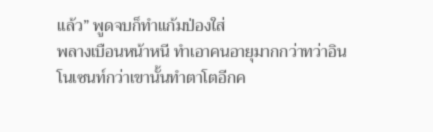แล้ว” พูดจบก็ทำแก้มป่องใส่
พลางเบือนหน้าหนี ทำเอาคนอายุมากกว่าทว่าอินโนเซนท์กว่าเขานั้นทำตาโตอีกค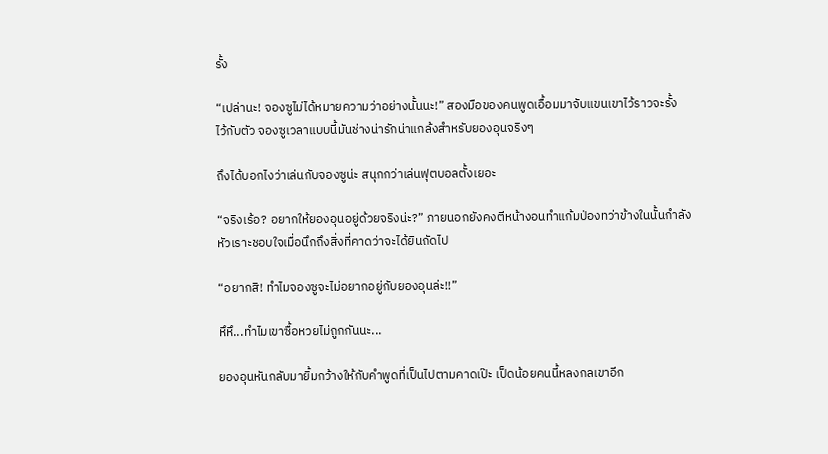รั้ง

“เปล่านะ! จองซูไม่ได้หมายความว่าอย่างนั้นนะ!” สองมือของคนพูดเอื้อมมาจับแขนเขาไว้ราวจะรั้ง
ไว้กับตัว จองซูเวลาแบบนี้มันช่างน่ารักน่าแกล้งสำหรับยองอุนจริงๆ

ถึงได้บอกไงว่าเล่นกับจองซูน่ะ สนุกกว่าเล่นฟุตบอลตั้งเยอะ

“จริงเร้อ? อยากให้ยองอุนอยู่ด้วยจริงน่ะ?” ภายนอกยังคงตีหน้างอนทำแก้มป่องทว่าข้างในนั้นกำลัง
หัวเราะชอบใจเมื่อนึกถึงสิ่งที่คาดว่าจะได้ยินถัดไป

“อยากสิ! ทำไมจองซูจะไม่อยากอยู่กับยองอุนล่ะ!!”

หึหึ...ทำไมเขาซื้อหวยไม่ถูกกันนะ...

ยองอุนหันกลับมายิ้มกว้างให้กับคำพูดที่เป็นไปตามคาดเป๊ะ เป็ดน้อยคนนี้หลงกลเขาอีก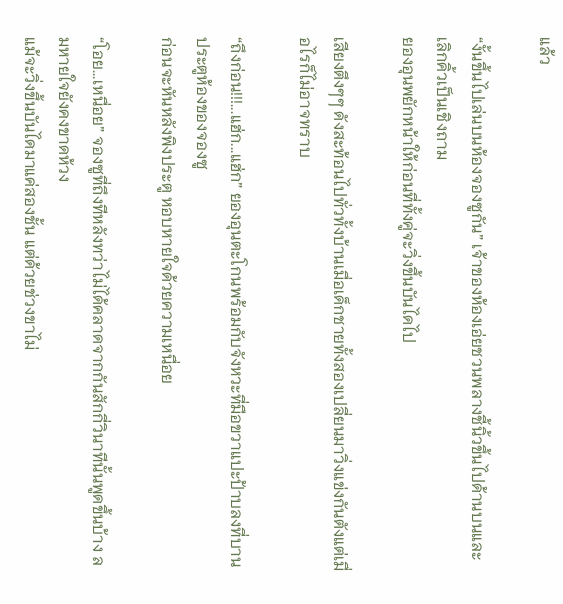แล้ว

“งั้นขึ้นไปเล่นบนห้องจองซูกัน” เจ้าของห้องเอ่ยชวนพลางชี้นิ้วขึ้นไปด้านบนและเลิกคิ้วเป็นเชิงถาม
ยองอุนพยักหน้าให้ก่อนที่ทั้งคู่จะวิ่งขึ้นบันไดไป

เสียงตึงๆๆ ดังสะท้อนไปทั่วทั้งบ้านเมื่อเด็กชายทั้งสองเปลี่ยนมาวิ่งแข่งกันตังแต่เมื่อไรก็ไม่อาจทราบ

“ถึงก่อน!!!...แฮ่ก...แฮ่ก” ยองอุนตะโกนพร้อมกับจังหวะที่มือขวาแปะป้าบลงที่บานประตูห้องของจองซู
ก่อนจะหันหลังพิงประตู หอบหายใจด้วยความเหนื่อย

“โอย...เหนื่อย” จองซูที่ถึงทีหลังทว่าไม่ได้คลาดจากกันสักกี่วินาทีนั้นพูดขึ้นบ้าง ลมหายใจยังคงขาดห้วง
แม้จะวิ่งขึ้นบันไดมาแค่สองชั้น แต่ด้วยช่วงขาไม่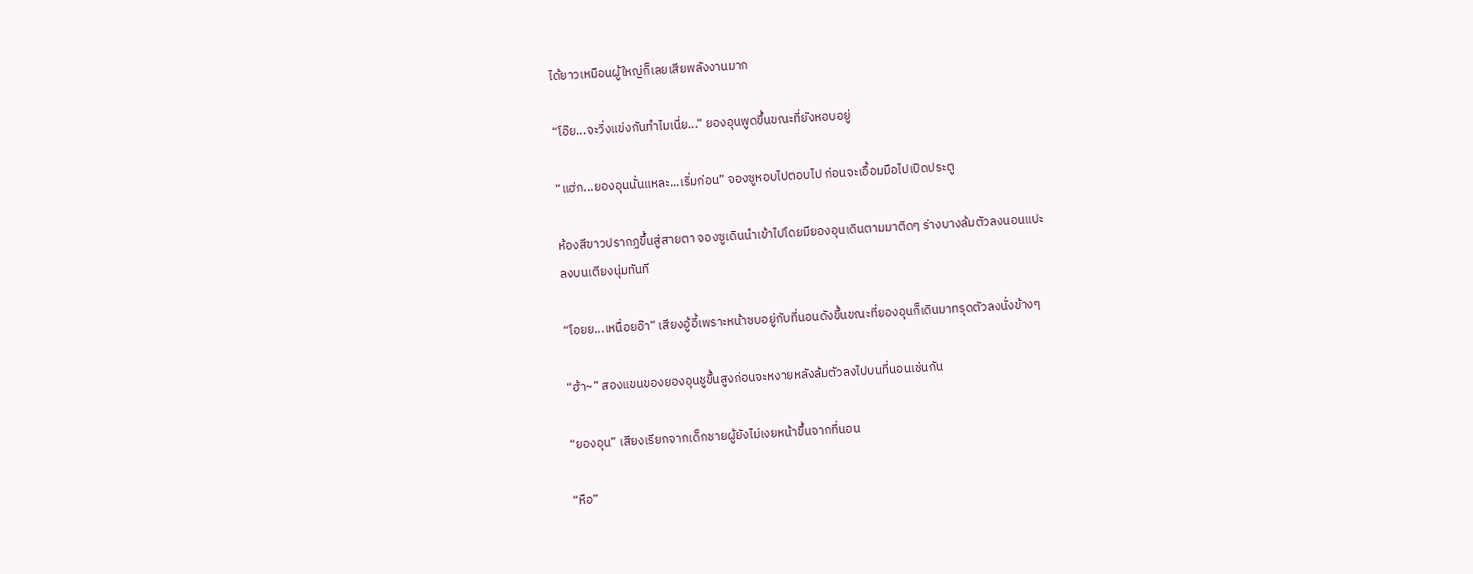ได้ยาวเหมือนผู้ใหญ่ก็เลยเสียพลังงานมาก

“โอ๊ย...จะวิ่งแข่งกันทำไมเนี่ย...” ยองอุนพูดขึ้นขณะที่ยังหอบอยู่

“แฮ่ก...ยองอุนนั่นแหละ...เริ่มก่อน” จองซูหอบไปตอบไป ก่อนจะเอื้อมมือไปเปิดประตู

ห้องสีขาวปรากฏขึ้นสู่สายตา จองซูเดินนำเข้าไปโดยมียองอุนเดินตามมาติดๆ ร่างบางล้มตัวลงนอนแปะ
ลงบนเตียงนุ่มทันที

“โอยย...เหนื่อยอ๊า” เสียงอู้อี้เพราะหน้าซบอยู่กับที่นอนดังขึ้นขณะที่ยองอุนก็เดินมาทรุดตัวลงนั่งข้างๆ

“ฮ้า~” สองแขนของยองอุนชูขึ้นสูงก่อนจะหงายหลังล้มตัวลงไปบนที่นอนเช่นกัน

“ยองอุน” เสียงเรียกจากเด็กชายผู้ยังไม่เงยหน้าขึ้นจากที่นอน

“หือ”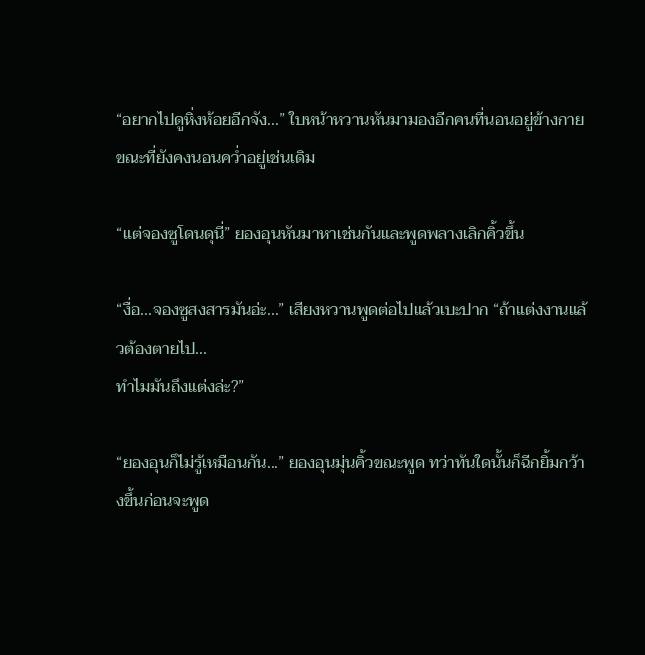“อยากไปดูหิ่งห้อยอีกจัง...” ใบหน้าหวานหันมามองอีกคนที่นอนอยู่ข้างกายขณะที่ยังคงนอนคว่ำอยู่เช่นเดิม

“แต่จองซูโดนดุนี่” ยองอุนหันมาหาเช่นกันและพูดพลางเลิกคิ้วขึ้น

“งื่อ...จองซูสงสารมันอ่ะ...” เสียงหวานพูดต่อไปแล้วเบะปาก “ถ้าแต่งงานแล้วต้องตายไป...
ทำไมมันถึงแต่งล่ะ?”

“ยองอุนก็ไม่รู้เหมือนกัน...” ยองอุนมุ่นคิ้วขณะพูด ทว่าทันใดนั้นก็ฉีกยิ้มกว้างขึ้นก่อนจะพูด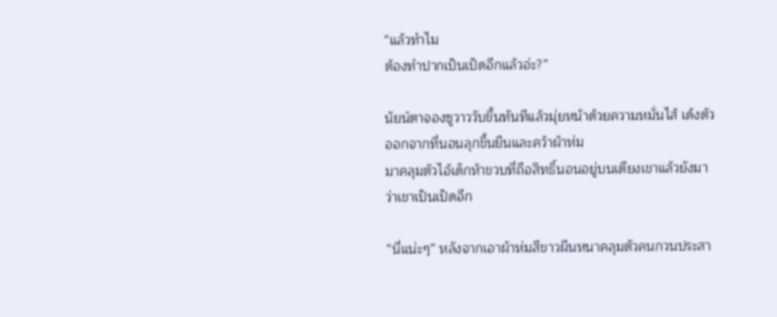“แล้วทำไม
ต้องทำปากเป็นเป็ดอีกแล้วอ่ะ?”

นัยน์ตาจองซูวาววับขึ้นทันทีแล้วมุ่ยหน้าด้วยความหมั่นไส้ เด้งตัวออกจากที่นอนลุกขึ้นยืนและคว้าผ้าห่ม
มาคลุมตัวไอ้เด็กห้าขวบที่ถือสิทธิ์นอนอยู่บนเตียงเขาแล้วยังมาว่าเขาเป็นเป็ดอีก

“นี่แน่ะๆ” หลังจากเอาผ้าห่มสีขาวผืนหนาคลุมตัวคนกวนประสา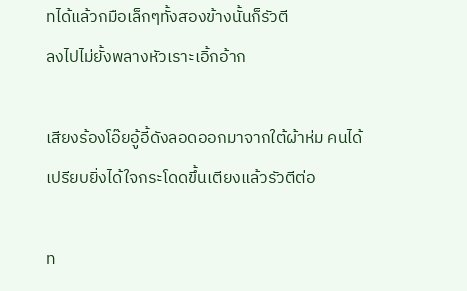ทได้แล้วกมือเล็กๆทั้งสองข้างนั้นก็รัวตี
ลงไปไม่ยั้งพลางหัวเราะเอิ้กอ้าก

เสียงร้องโอ๊ยอู้อี้ดังลอดออกมาจากใต้ผ้าห่ม คนได้เปรียบยิ่งได้ใจกระโดดขึ้นเตียงแล้วรัวตีต่อ

ท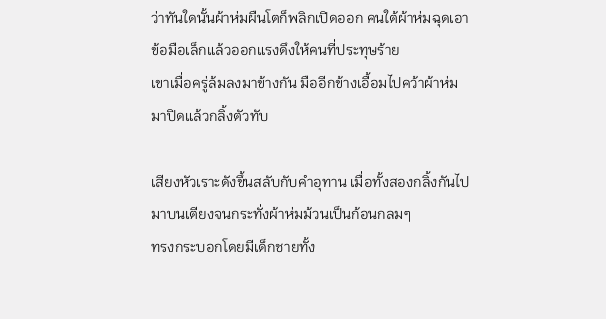ว่าทันใดนั้นผ้าห่มผืนโตก็พลิกเปิดออก คนใต้ผ้าห่มฉุดเอาข้อมือเล็กแล้วออกแรงดึงให้คนที่ประทุษร้าย
เขาเมื่อครู่ล้มลงมาข้างกัน มืออีกข้างเอื้อมไปคว้าผ้าห่มมาปิดแล้วกลิ้งตัวทับ

เสียงหัวเราะดังขึ้นสลับกับคำอุทาน เมื่อทั้งสองกลิ้งกันไปมาบนเตียงจนกระทั่งผ้าห่มม้วนเป็นก้อนกลมๆ
ทรงกระบอกโดยมีเด็กชายทั้ง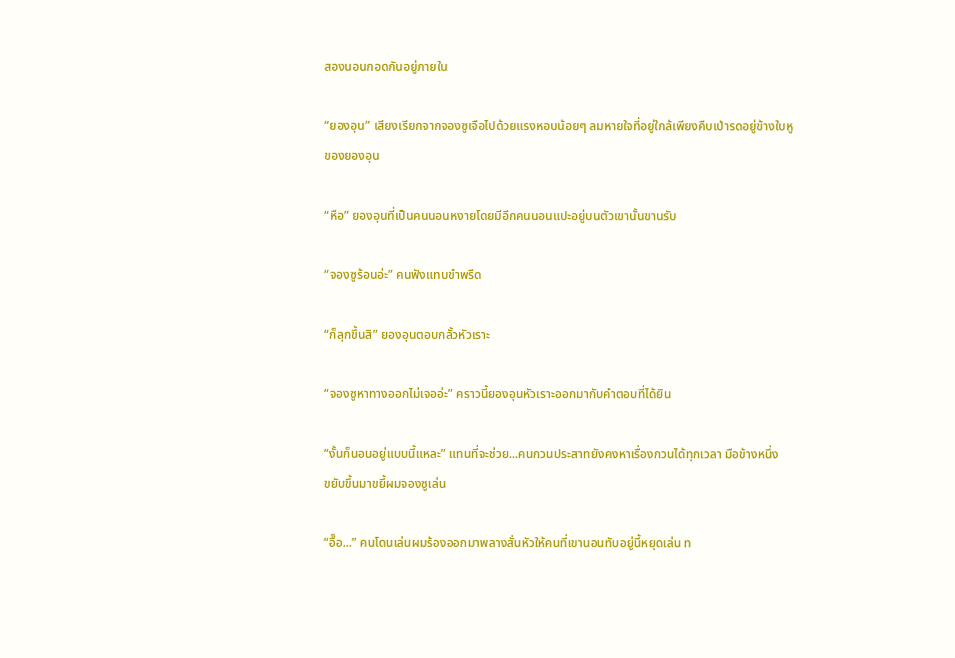สองนอนกอดกันอยู่ภายใน

“ยองอุน” เสียงเรียกจากจองซูเจือไปด้วยแรงหอบน้อยๆ ลมหายใจที่อยู่ใกล้เพียงคืบเป่ารดอยู่ข้างใบหู
ของยองอุน

“หือ” ยองอุนที่เป็นคนนอนหงายโดยมีอีกคนนอนแปะอยู่บนตัวเขานั้นขานรับ

“จองซูร้อนอ่ะ” คนฟังแทบขำพรืด

“ก็ลุกขึ้นสิ” ยองอุนตอบกลั้วหัวเราะ

“จองซูหาทางออกไม่เจออ่ะ” คราวนี้ยองอุนหัวเราะออกมากับคำตอบที่ได้ยิน

“งั้นก็นอนอยู่แบบนี้แหละ” แทนที่จะช่วย...คนกวนประสาทยังคงหาเรื่องกวนได้ทุกเวลา มือข้างหนึ่ง
ขยับขึ้นมาขยี้ผมจองซูเล่น

“อื๊อ...” คนโดนเล่นผมร้องออกมาพลางสั่นหัวให้คนที่เขานอนทับอยู่นี้หยุดเล่น ท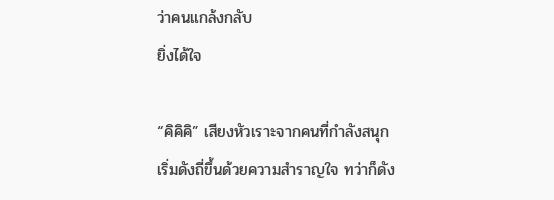ว่าคนแกล้งกลับ
ยิ่งได้ใจ

“คิคิคิ” เสียงหัวเราะจากคนที่กำลังสนุกเริ่มดังถี่ขึ้นด้วยความสำราญใจ ทว่าก็ดัง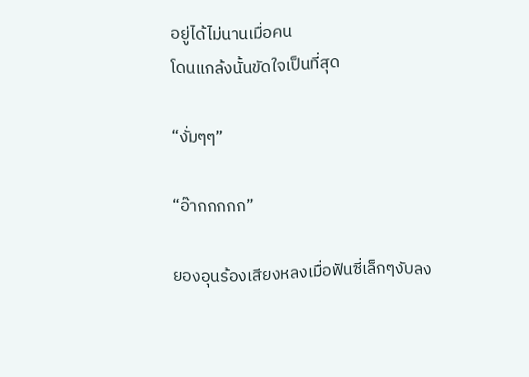อยู่ได้ไม่นานเมื่อคน
โดนแกล้งนั้นขัดใจเป็นที่สุด

“งั่มๆๆ”

“อ๊ากกกกก”

ยองอุนร้องเสียงหลงเมื่อฟันซี่เล็กๆงับลง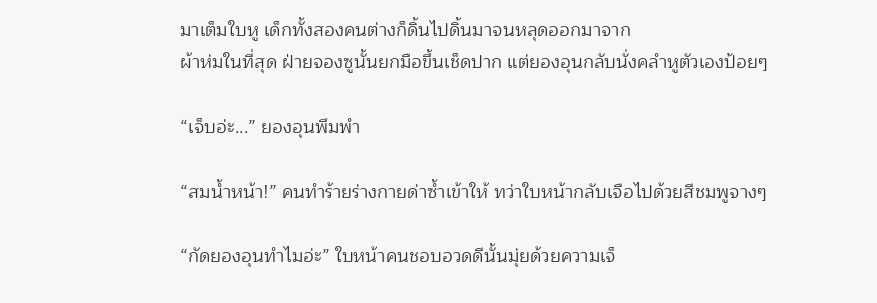มาเต็มใบหู เด็กทั้งสองคนต่างก็ดิ้นไปดิ้นมาจนหลุดออกมาจาก
ผ้าห่มในที่สุด ฝ่ายจองซูนั้นยกมือขึ้นเช็ดปาก แต่ยองอุนกลับนั่งคลำหูตัวเองป้อยๆ

“เจ็บอ่ะ...” ยองอุนพึมพำ

“สมน้ำหน้า!” คนทำร้ายร่างกายด่าซ้ำเข้าให้ ทว่าใบหน้ากลับเจือไปด้วยสีชมพูจางๆ

“กัดยองอุนทำไมอ่ะ” ใบหน้าคนชอบอวดดีนั้นมุ่ยด้วยความเจ็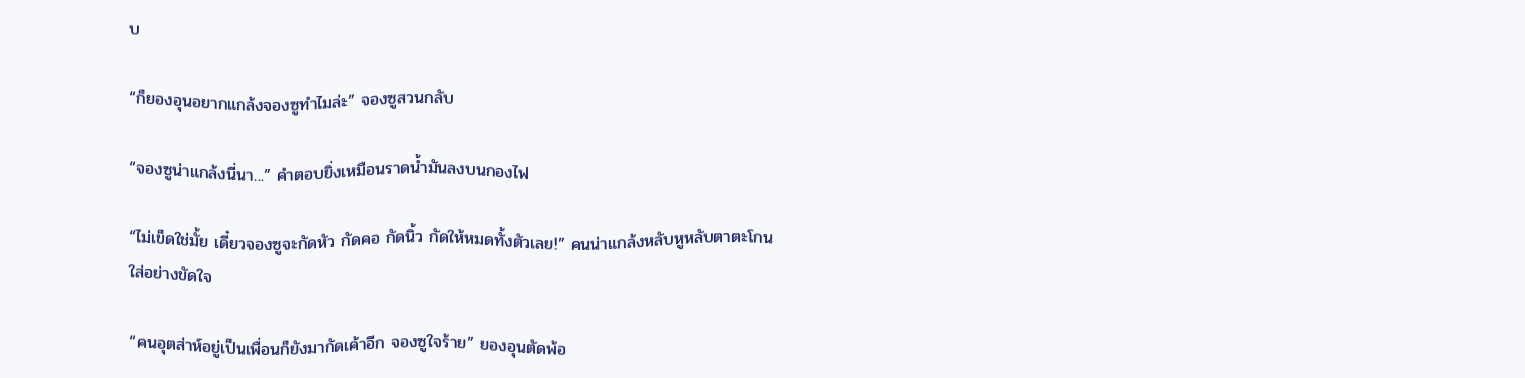บ

“ก็ยองอุนอยากแกล้งจองซูทำไมล่ะ” จองซูสวนกลับ

“จองซูน่าแกล้งนี่นา...” คำตอบยิ่งเหมือนราดน้ำมันลงบนกองไฟ

“ไม่เข็ดใช่มั้ย เดี๋ยวจองซูจะกัดหัว กัดคอ กัดนิ้ว กัดให้หมดทั้งตัวเลย!” คนน่าแกล้งหลับหูหลับตาตะโกน
ใส่อย่างขัดใจ

“คนอุตส่าห์อยู่เป็นเพื่อนก็ยังมากัดเค้าอีก จองซูใจร้าย” ยองอุนตัดพ้อ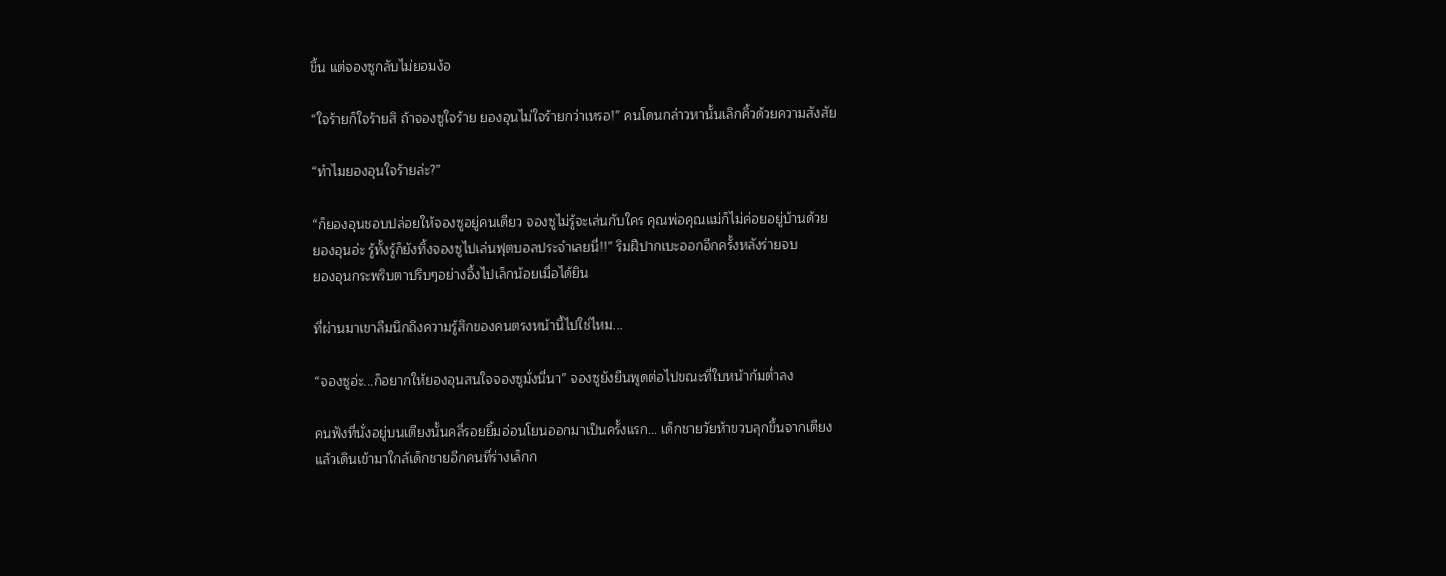ขึ้น แต่จองซูกลับไม่ยอมง้อ

“ใจร้ายก็ใจร้ายสิ ถ้าจองซูใจร้าย ยองอุนไม่ใจร้ายกว่าเหรอ!” คนโดนกล่าวหานั้นเลิกคิ้วด้วยความสังสัย

“ทำไมยองอุนใจร้ายล่ะ?”

“ก็ยองอุนชอบปล่อยให้จองซูอยู่คนเดียว จองซูไม่รู้จะเล่นกับใคร คุณพ่อคุณแม่ก็ไม่ค่อยอยู่บ้านด้วย
ยองอุนอ่ะ รู้ทั้งรู้ก็ยังทิ้งจองซูไปเล่นฟุตบอลประจำเลยนี่!!” ริมฝีปากเบะออกอีกครั้งหลังร่ายจบ
ยองอุนกระพริบตาปริบๆอย่างอึ้งไปเล็กน้อยเมื่อได้ยิน

ที่ผ่านมาเขาลืมนึกถึงความรู้สึกของคนตรงหน้านี้ไปใช่ไหม...

“จองซูอ่ะ...ก็อยากให้ยองอุนสนใจจองซูมั่งนี่นา” จองซูยังยืนพูดต่อไปขณะที่ใบหน้าก้มต่ำลง

คนฟังที่นั่งอยู่บนเตียงนั้นคลี่รอยยิ้มอ่อนโยนออกมาเป็นครั้งแรก... เด็กชายวัยห้าขวบลุกขึ้นจากเตียง
แล้วเดินเข้ามาใกล้เด็กชายอีกคนที่ร่างเล็กก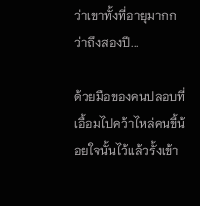ว่าเขาทั้งที่อายุมากกว่าถึงสองปี...

ด้วยมือของคนปลอบที่เอื้อมไปคว้าไหล่คนขี้น้อยใจนั้นไว้แล้วรั้งเข้า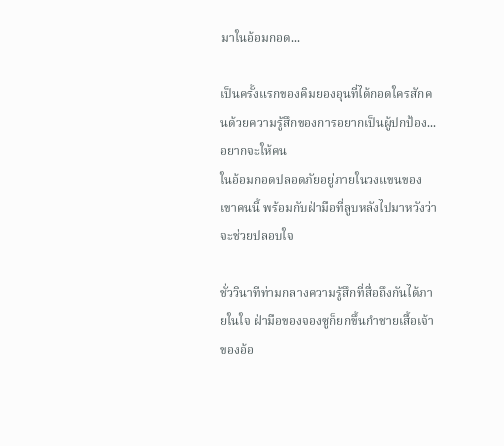มาในอ้อมกอด...

เป็นครั้งแรกของคิมยองอุนที่ได้กอดใครสักคนด้วยความรู้สึกของการอยากเป็นผู้ปกป้อง...อยากจะให้คน
ในอ้อมกอดปลอดภัยอยู่ภายในวงแขนของเขาคนนี้ พร้อมกับฝ่ามือที่ลูบหลังไปมาหวังว่าจะช่วยปลอบใจ

ชั่ววินาทีท่ามกลางความรู้สึกที่สื่อถึงกันได้ภายในใจ ฝ่ามือของจองซูก็ยกขึ้นกำชายเสื้อเจ้าของอ้อ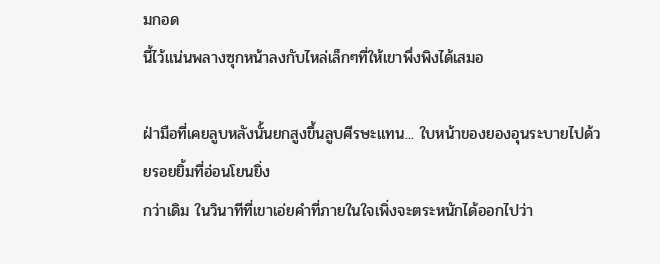มกอด
นี้ไว้แน่นพลางซุกหน้าลงกับไหล่เล็กๆที่ให้เขาพึ่งพิงได้เสมอ

ฝ่ามือที่เคยลูบหลังนั้นยกสูงขึ้นลูบศีรษะแทน... ใบหน้าของยองอุนระบายไปด้วยรอยยิ้มที่อ่อนโยนยิ่ง
กว่าเดิม ในวินาทีที่เขาเอ่ยคำที่ภายในใจเพิ่งจะตระหนักได้ออกไปว่า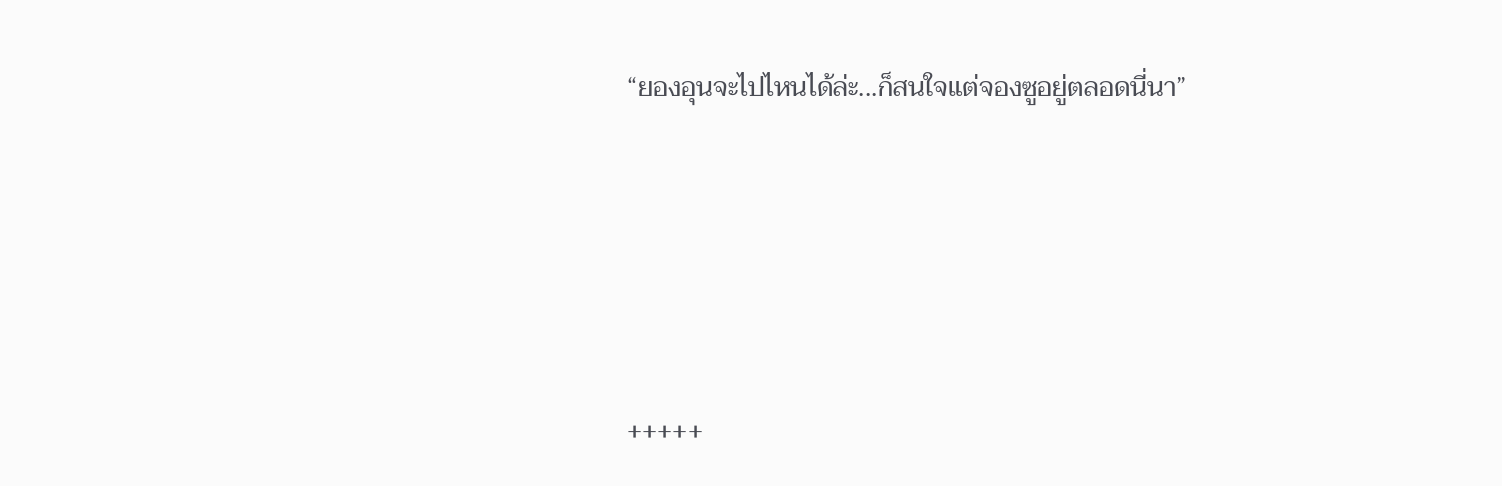“ยองอุนจะไปไหนได้ล่ะ...ก็สนใจแต่จองซูอยู่ตลอดนี่นา”







+++++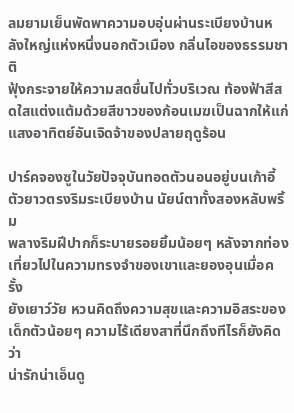ลมยามเย็นพัดพาความอบอุ่นผ่านระเบียงบ้านหลังใหญ่แห่งหนึ่งนอกตัวเมือง กลิ่นไอของธรรมชาติ
ฟุ้งกระจายให้ความสดชื่นไปทั่วบริเวณ ท้องฟ้าสีสดใสแต่งแต้มด้วยสีขาวของก้อนเมฆเป็นฉากให้แก่
แสงอาทิตย์อันเจิดจ้าของปลายฤดูร้อน

ปาร์คจองซูในวัยปัจจุบันทอดตัวนอนอยู่บนเก้าอี้ตัวยาวตรงริมระเบียงบ้าน นัยน์ตาทั้งสองหลับพริ้ม
พลางริมฝีปากก็ระบายรอยยิ้มน้อยๆ หลังจากท่องเที่ยวไปในความทรงจำของเขาและยองอุนเมื่อครั้ง
ยังเยาว์วัย หวนคิดถึงความสุขและความอิสระของเด็กตัวน้อยๆ ความไร้เดียงสาที่นึกถึงทีไรก็ยังคิดว่า
น่ารักน่าเอ็นดู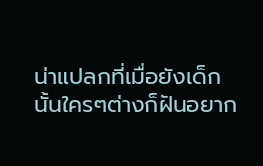น่าแปลกที่เมื่อยังเด็กนั้นใครๆต่างก็ฝันอยาก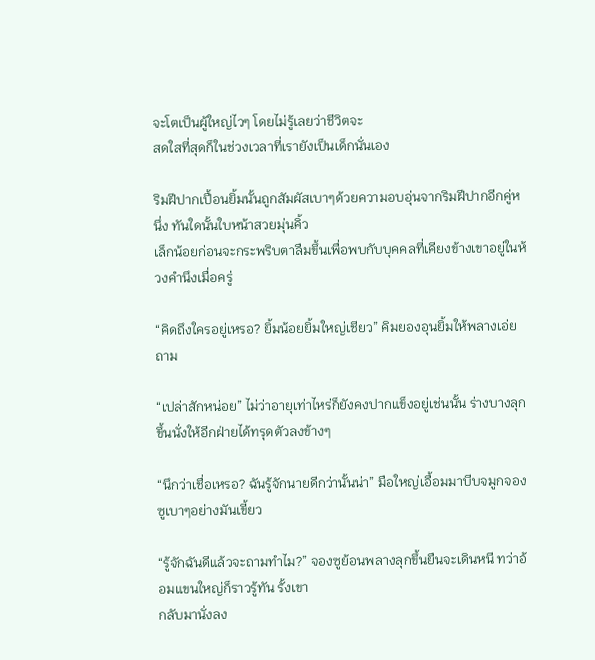จะโตเป็นผู้ใหญ่ไวๆ โดยไม่รู้เลยว่าชีวิตจะ
สดใสที่สุดก็ในช่วงเวลาที่เรายังเป็นเด็กนั่นเอง

ริมฝีปากเปื้อนยิ้มนั้นถูกสัมผัสเบาๆด้วยความอบอุ่นจากริมฝีปากอีกคู่หนึ่ง ทันใดนั้นใบหน้าสวยมุ่นคิ้ว
เล็กน้อยก่อนจะกระพริบตาลืมขึ้นเพื่อพบกับบุคคลที่เคียงข้างเขาอยู่ในห้วงคำนึงเมื่อครู่

“คิดถึงใครอยู่เหรอ? ยิ้มน้อยยิ้มใหญ่เชียว” คิมยองอุนยิ้มให้พลางเอ่ยถาม

“เปล่าสักหน่อย” ไม่ว่าอายุเท่าไหร่ก็ยังคงปากแข็งอยู่เช่นนั้น ร่างบางลุกขึ้นนั่งให้อีกฝ่ายได้ทรุดตัวลงข้างๆ

“นึกว่าเชื่อเหรอ? ฉันรู้จักนายดีกว่านั้นน่า” มือใหญ่เอื้อมมาบีบจมูกจองซูเบาๆอย่างมันเขี้ยว

“รู้จักฉันดีแล้วจะถามทำไม?” จองซูย้อนพลางลุกขึ้นยืนจะเดินหนี ทว่าอ้อมแขนใหญ่ก็ราวรู้ทัน รั้งเขา
กลับมานั่งลง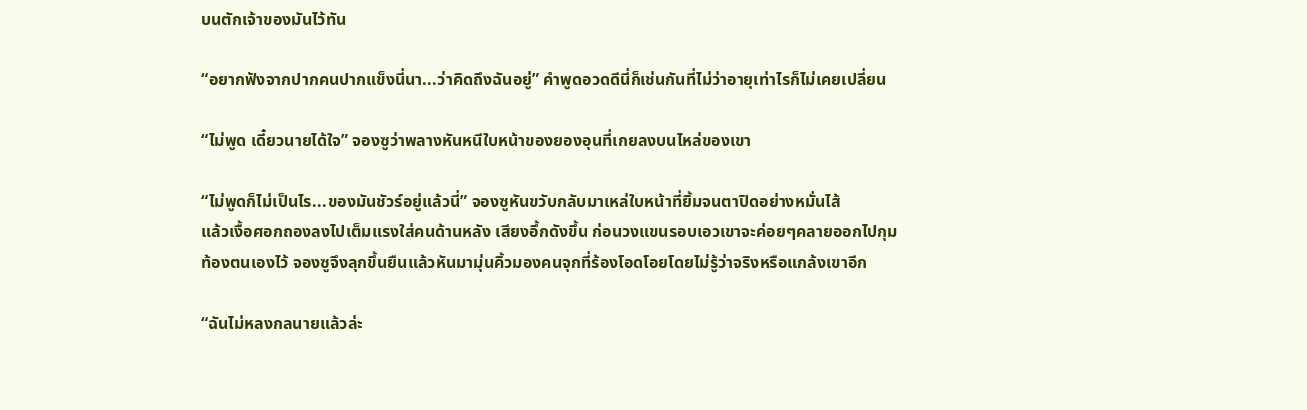บนตักเจ้าของมันไว้ทัน

“อยากฟังจากปากคนปากแข็งนี่นา...ว่าคิดถึงฉันอยู่” คำพูดอวดดีนี่ก็เช่นกันที่ไม่ว่าอายุเท่าไรก็ไม่เคยเปลี่ยน

“ไม่พูด เดี๋ยวนายได้ใจ” จองซูว่าพลางหันหนีใบหน้าของยองอุนที่เกยลงบนไหล่ของเขา

“ไม่พูดก็ไม่เป็นไร...ของมันชัวร์อยู่แล้วนี่” จองซูหันขวับกลับมาเหล่ใบหน้าที่ยิ้มจนตาปิดอย่างหมั่นไส้
แล้วเงื้อศอกถองลงไปเต็มแรงใส่คนด้านหลัง เสียงอึ้กดังขึ้น ก่อนวงแขนรอบเอวเขาจะค่อยๆคลายออกไปกุม
ท้องตนเองไว้ จองซูจึงลุกขึ้นยืนแล้วหันมามุ่นคิ้วมองคนจุกที่ร้องโอดโอยโดยไม่รู้ว่าจริงหรือแกล้งเขาอีก

“ฉันไม่หลงกลนายแล้วล่ะ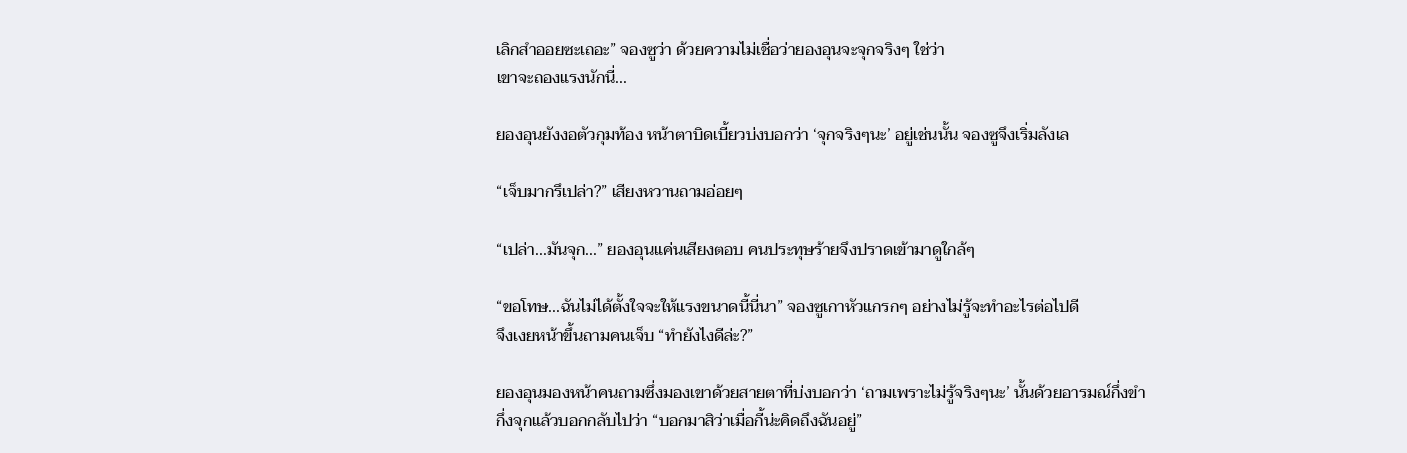เลิกสำออยซะเถอะ” จองซูว่า ด้วยความไม่เชื่อว่ายองอุนจะจุกจริงๆ ใช่ว่า
เขาจะถองแรงนักนี่...

ยองอุนยังงอตัวกุมท้อง หน้าตาบิดเบี้ยวบ่งบอกว่า ‘จุกจริงๆนะ’ อยู่เช่นนั้น จองซูจึงเริ่มลังเล

“เจ็บมากรึเปล่า?” เสียงหวานถามอ่อยๆ

“เปล่า...มันจุก...” ยองอุนแค่นเสียงตอบ คนประทุษร้ายจึงปราดเข้ามาดูใกล้ๆ

“ขอโทษ...ฉันไม่ได้ตั้งใจจะให้แรงขนาดนี้นี่นา” จองซูเกาหัวแกรกๆ อย่างไม่รู้จะทำอะไรต่อไปดี
จึงเงยหน้าขึ้นถามคนเจ็บ “ทำยังไงดีล่ะ?”

ยองอุนมองหน้าคนถามซึ่งมองเขาด้วยสายตาที่บ่งบอกว่า ‘ถามเพราะไม่รู้จริงๆนะ’ นั้นด้วยอารมณ์กึ่งขำ
กึ่งจุกแล้วบอกกลับไปว่า “บอกมาสิว่าเมื่อกี้น่ะคิดถึงฉันอยู่”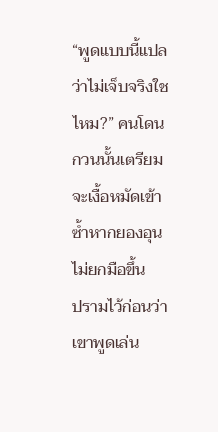“พูดแบบนี้แปลว่าไม่เจ็บจริงใชไหม?” คนโดนกวนนั้นเตรียมจะเงื้อหมัดเข้าซ้ำหากยองอุนไม่ยกมือขึ้น
ปรามไว้ก่อนว่าเขาพูดเล่น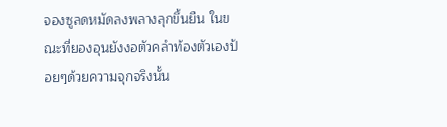จองซูลดหมัดลงพลางลุกขึ้นยืน ในขณะที่ยองอุนยังงอตัวคลำท้องตัวเองป้อยๆด้วยความจุกจริงนั้น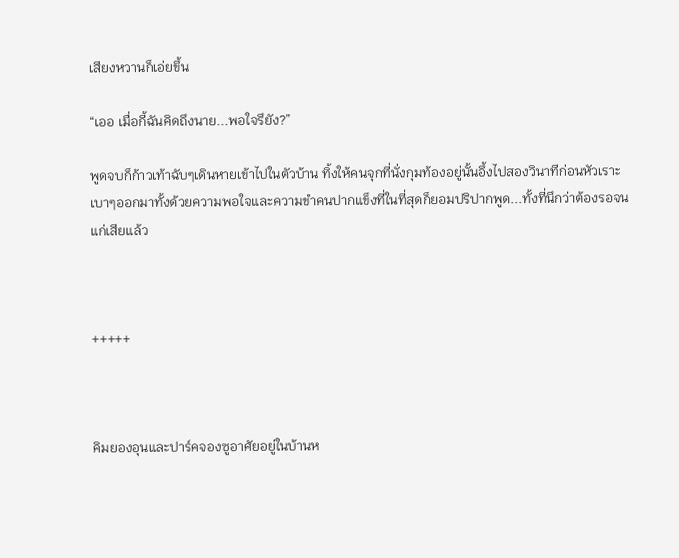เสียงหวานก็เอ่ยขึ้น

“เออ เมื่อกี้ฉันคิดถึงนาย...พอใจรึยัง?”

พูดจบก็ก้าวเท้าฉับๆเดินหายเข้าไปในตัวบ้าน ทิ้งให้คนจุกที่นั่งกุมท้องอยู่นั้นอึ้งไปสองวินาทีก่อนหัวเราะ
เบาๆออกมาทั้งด้วยความพอใจและความขำคนปากแข็งที่ในที่สุดก็ยอมปริปากพูด...ทั้งที่นึกว่าต้องรอจน
แก่เสียแล้ว



+++++



คิมยองอุนและปาร์คจองซูอาศัยอยู่ในบ้านห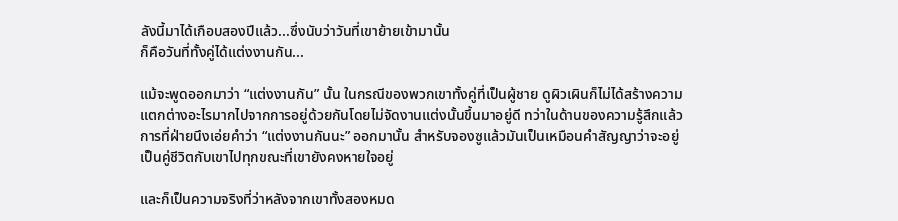ลังนี้มาได้เกือบสองปีแล้ว...ซึ่งนับว่าวันที่เขาย้ายเข้ามานั้น
ก็คือวันที่ทั้งคู่ได้แต่งงานกัน...

แม้จะพูดออกมาว่า “แต่งงานกัน” นั้น ในกรณีของพวกเขาทั้งคู่ที่เป็นผู้ชาย ดูผิวเผินก็ไม่ได้สร้างความ
แตกต่างอะไรมากไปจากการอยู่ด้วยกันโดยไม่จัดงานแต่งนั้นขึ้นมาอยู่ดี ทว่าในด้านของความรู้สึกแล้ว
การที่ฝ่ายนึงเอ่ยคำว่า “แต่งงานกันนะ” ออกมานั้น สำหรับจองซูแล้วมันเป็นเหมือนคำสัญญาว่าจะอยู่
เป็นคู่ชีวิตกับเขาไปทุกขณะที่เขายังคงหายใจอยู่

และก็เป็นความจริงที่ว่าหลังจากเขาทั้งสองหมด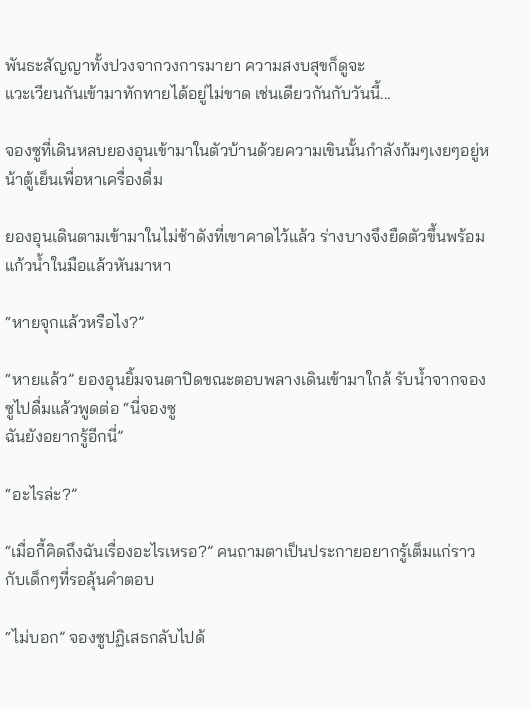พันธะสัญญาทั้งปวงจากวงการมายา ความสงบสุขก็ดูจะ
แวะเวียนกันเข้ามาทักทายได้อยู่ไม่ขาด เช่นเดียวกันกับวันนี้...

จองซูที่เดินหลบยองอุนเข้ามาในตัวบ้านด้วยความเขินนั้นกำลังก้มๆเงยๆอยู่หน้าตู้เย็นเพื่อหาเครื่องดื่ม

ยองอุนเดินตามเข้ามาในไม่ช้าดังที่เขาคาดไว้แล้ว ร่างบางจึงยืดตัวขึ้นพร้อมแก้วน้ำในมือแล้วหันมาหา

“หายจุกแล้วหรือไง?”

“หายแล้ว” ยองอุนยิ้มจนตาปิดขณะตอบพลางเดินเข้ามาใกล้ รับน้ำจากจองซูไปดื่มแล้วพูดต่อ “นี่จองซู
ฉันยังอยากรู้อีกนี่”

“อะไรล่ะ?”

“เมื่อกี้คิดถึงฉันเรื่องอะไรเหรอ?” คนถามตาเป็นประกายอยากรู้เต็มแก่ราวกับเด็กๆที่รอลุ้นคำตอบ

“ไม่บอก” จองซูปฏิเสธกลับไปด้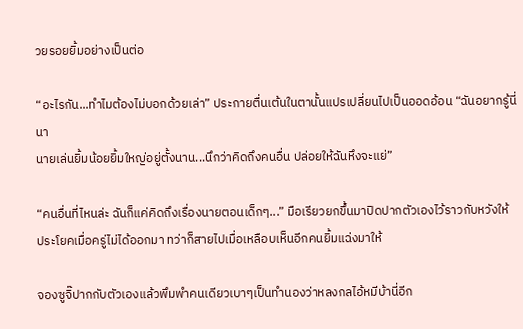วยรอยยิ้มอย่างเป็นต่อ

“อะไรกัน...ทำไมต้องไม่บอกด้วยเล่า” ประกายตื่นเต้นในตานั้นแปรเปลี่ยนไปเป็นออดอ้อน “ฉันอยากรู้นี่นา
นายเล่นยิ้มน้อยยิ้มใหญ่อยู่ตั้งนาน...นึกว่าคิดถึงคนอื่น ปล่อยให้ฉันหึงจะแย่”

“คนอื่นที่ไหนล่ะ ฉันก็แค่คิดถึงเรื่องนายตอนเด็กๆ...” มือเรียวยกขึ้นมาปิดปากตัวเองไว้ราวกับหวังให้
ประโยคเมื่อครู่ไม่ได้ออกมา ทว่าก็สายไปเมื่อเหลือบเห็นอีกคนยิ้มแฉ่งมาให้

จองซูจิ๊ปากกับตัวเองแล้วพึมพำคนเดียวเบาๆเป็นทำนองว่าหลงกลไอ้หมีบ้านี่อีก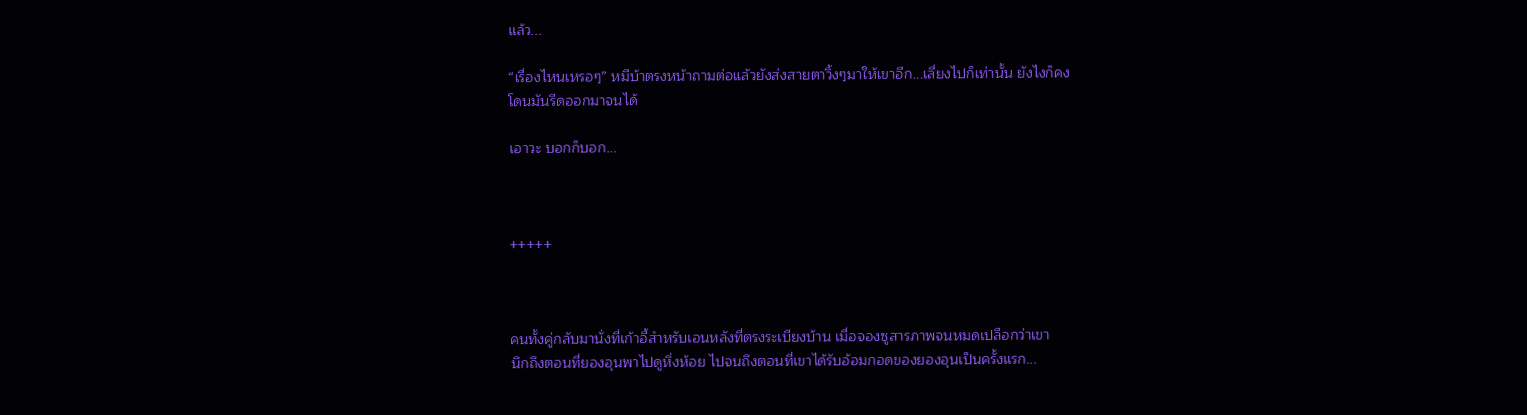แล้ว...

“เรื่องไหนเหรอๆ” หมีบ้าตรงหน้าถามต่อแล้วยังส่งสายตาวิ้งๆมาให้เขาอีก...เลี่ยงไปก็เท่านั้น ยังไงก็คง
โดนมันรีดออกมาจนได้

เอาวะ บอกก็บอก...



+++++



คนทั้งคู่กลับมานั่งที่เก้าอี้สำหรับเอนหลังที่ตรงระเบียงบ้าน เมื่อจองซูสารภาพจนหมดเปลือกว่าเขา
นึกถึงตอนที่ยองอุนพาไปดูหิ่งห้อย ไปจนถึงตอนที่เขาได้รับอ้อมกอดของยองอุนเป็นครั้งแรก...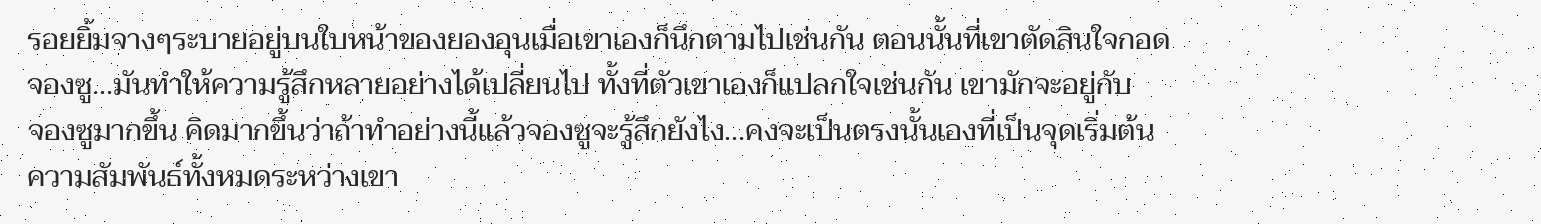รอยยิ้มจางๆระบายอยู่บนใบหน้าของยองอุนเมื่อเขาเองก็นึกตามไปเช่นกัน ตอนนั้นที่เขาตัดสินใจกอด
จองซู...มันทำให้ความรู้สึกหลายอย่างได้เปลี่ยนไป ทั้งที่ตัวเขาเองก็แปลกใจเช่นกัน เขามักจะอยู่กับ
จองซูมากขึ้น คิดมากขึ้นว่าถ้าทำอย่างนี้แล้วจองซูจะรู้สึกยังไง...คงจะเป็นตรงนั้นเองที่เป็นจุดเริ่มต้น
ความสัมพันธ์ทั้งหมดระหว่างเขา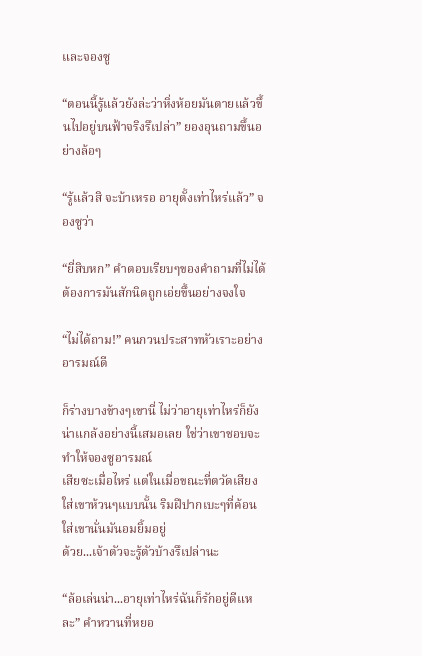และจองซู

“ตอนนี้รู้แล้วยังล่ะว่าหิ่งห้อยมันตายแล้วขึ้นไปอยู่บนฟ้าจริงรึเปล่า” ยองอุนถามขึ้นอย่างล้อๆ

“รู้แล้วสิ จะบ้าเหรอ อายุตั้งเท่าไหร่แล้ว” จองซูว่า

“ยี่สิบหก” คำตอบเรียบๆของคำถามที่ไม่ได้ต้องการมันสักนิดถูกเอ่ยขึ้นอย่างจงใจ

“ไม่ได้ถาม!” คนกวนประสาทหัวเราะอย่างอารมณ์ดี

ก็ร่างบางข้างๆเขานี่ ไม่ว่าอายุเท่าไหร่ก็ยังน่าแกล้งอย่างนี้เสมอเลย ใช่ว่าเขาชอบจะทำให้จองซูอารมณ์
เสียซะเมื่อไหร่ แต่ในเมื่อขณะที่ตวัดเสียงใส่เขาห้วนๆแบบนั้น ริมฝีปากเบะๆที่ค้อนใส่เขานั่นมันอมยิ้มอยู่
ด้วย...เจ้าตัวจะรู้ตัวบ้างรึเปล่านะ

“ล้อเล่นน่า...อายุเท่าไหร่ฉันก็รักอยู่ดีแหละ” คำหวานที่หยอ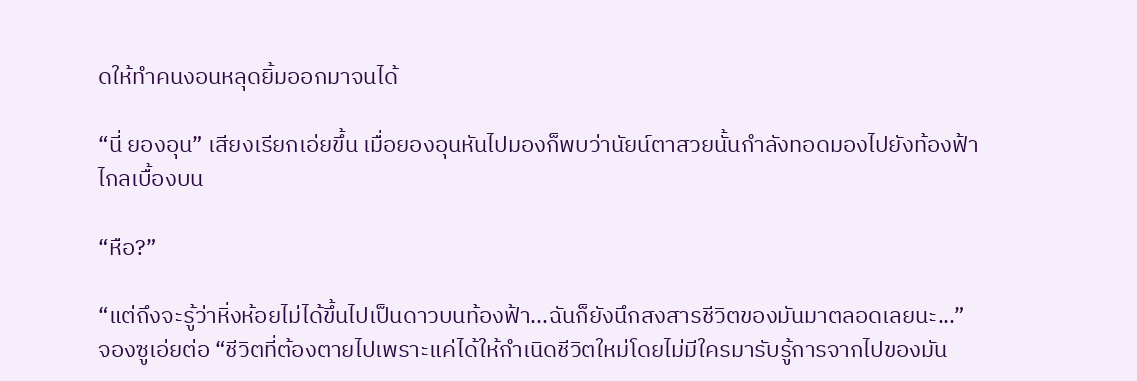ดให้ทำคนงอนหลุดยิ้มออกมาจนได้

“นี่ ยองอุน” เสียงเรียกเอ่ยขึ้น เมื่อยองอุนหันไปมองก็พบว่านัยน์ตาสวยนั้นกำลังทอดมองไปยังท้องฟ้า
ไกลเบื้องบน

“หือ?”

“แต่ถึงจะรู้ว่าหิ่งห้อยไม่ได้ขึ้นไปเป็นดาวบนท้องฟ้า...ฉันก็ยังนึกสงสารชีวิตของมันมาตลอดเลยนะ...”
จองซูเอ่ยต่อ “ชีวิตที่ต้องตายไปเพราะแค่ได้ให้กำเนิดชีวิตใหม่โดยไม่มีใครมารับรู้การจากไปของมัน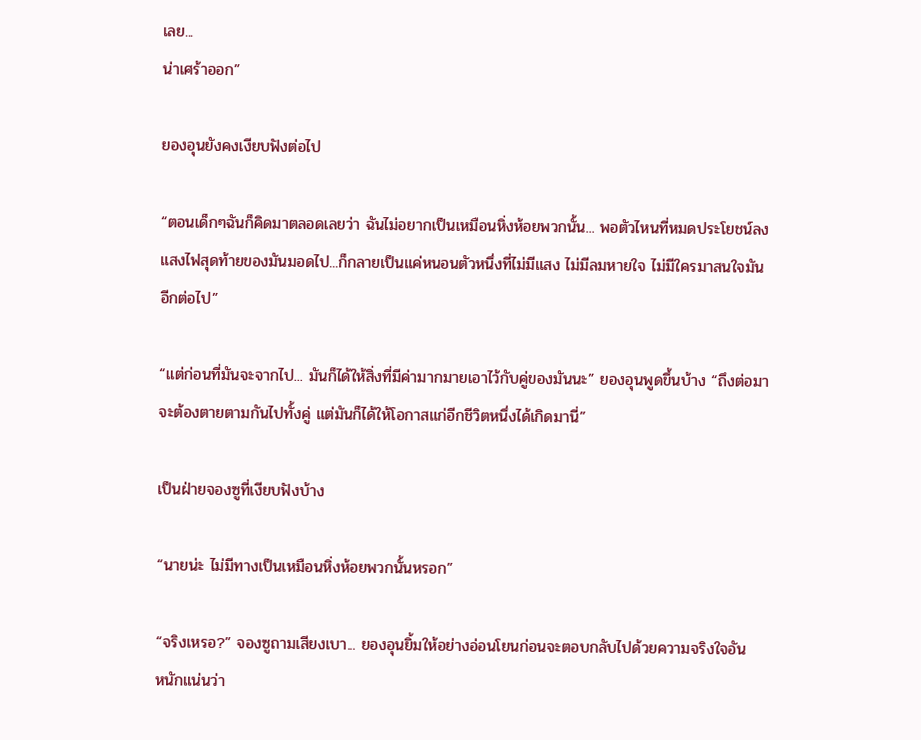เลย...
น่าเศร้าออก”

ยองอุนยังคงเงียบฟังต่อไป

“ตอนเด็กๆฉันก็คิดมาตลอดเลยว่า ฉันไม่อยากเป็นเหมือนหิ่งห้อยพวกนั้น... พอตัวไหนที่หมดประโยชน์ลง
แสงไฟสุดท้ายของมันมอดไป...ก็กลายเป็นแค่หนอนตัวหนึ่งที่ไม่มีแสง ไม่มีลมหายใจ ไม่มีใครมาสนใจมัน
อีกต่อไป”

“แต่ก่อนที่มันจะจากไป... มันก็ได้ให้สิ่งที่มีค่ามากมายเอาไว้กับคู่ของมันนะ” ยองอุนพูดขึ้นบ้าง “ถึงต่อมา
จะต้องตายตามกันไปทั้งคู่ แต่มันก็ได้ให้โอกาสแก่อีกชีวิตหนึ่งได้เกิดมานี่”

เป็นฝ่ายจองซูที่เงียบฟังบ้าง

“นายน่ะ ไม่มีทางเป็นเหมือนหิ่งห้อยพวกนั้นหรอก”

“จริงเหรอ?” จองซูถามเสียงเบา... ยองอุนยิ้มให้อย่างอ่อนโยนก่อนจะตอบกลับไปด้วยความจริงใจอัน
หนักแน่นว่า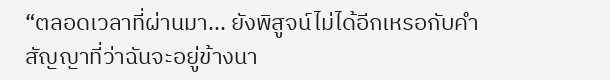“ตลอดเวลาที่ผ่านมา... ยังพิสูจน์ไม่ได้อีกเหรอกับคำสัญญาที่ว่าฉันจะอยู่ข้างนา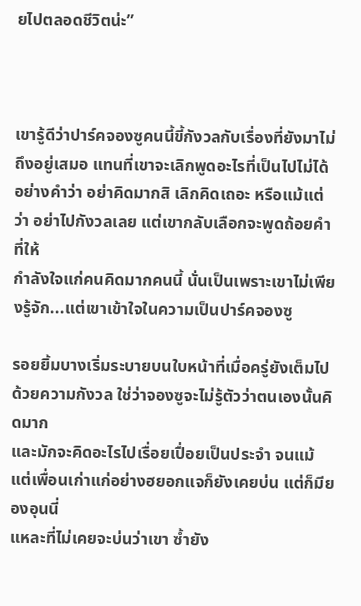ยไปตลอดชีวิตน่ะ”



เขารู้ดีว่าปาร์คจองซูคนนี้ขี้กังวลกับเรื่องที่ยังมาไม่ถึงอยู่เสมอ แทนที่เขาจะเลิกพูดอะไรที่เป็นไปไม่ได้
อย่างคำว่า อย่าคิดมากสิ เลิกคิดเถอะ หรือแม้แต่ว่า อย่าไปกังวลเลย แต่เขากลับเลือกจะพูดถ้อยคำที่ให้
กำลังใจแก่คนคิดมากคนนี้ นั่นเป็นเพราะเขาไม่เพียงรู้จัก...แต่เขาเข้าใจในความเป็นปาร์คจองซู

รอยยิ้มบางเริ่มระบายบนใบหน้าที่เมื่อครู่ยังเต็มไปด้วยความกังวล ใช่ว่าจองซูจะไม่รู้ตัวว่าตนเองนั้นคิดมาก
และมักจะคิดอะไรไปเรื่อยเปื่อยเป็นประจำ จนแม้แต่เพื่อนเก่าแก่อย่างฮยอกแจก็ยังเคยบ่น แต่ก็มียองอุนนี่
แหละที่ไม่เคยจะบ่นว่าเขา ซ้ำยัง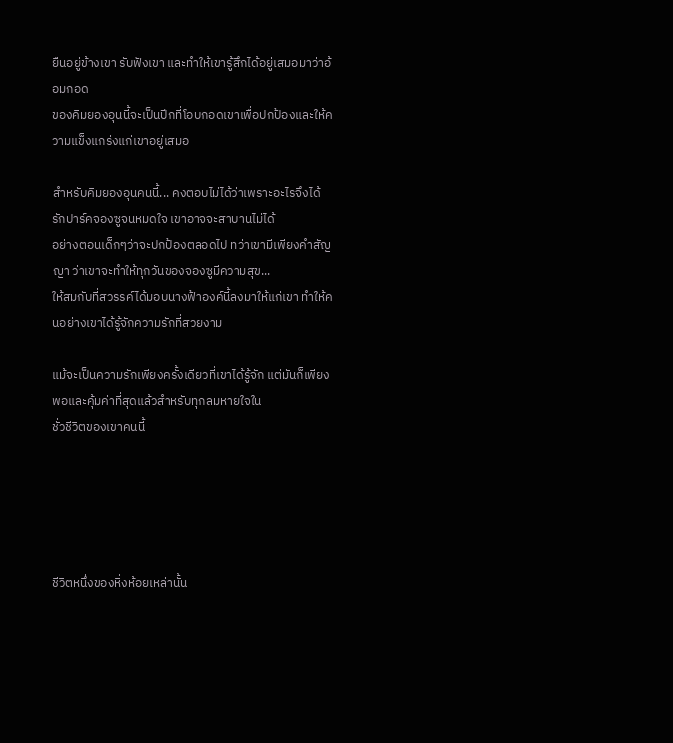ยืนอยู่ข้างเขา รับฟังเขา และทำให้เขารู้สึกได้อยู่เสมอมาว่าอ้อมกอด
ของคิมยองอุนนี้จะเป็นปีกที่โอบกอดเขาเพื่อปกป้องและให้ความแข็งแกร่งแก่เขาอยู่เสมอ

สำหรับคิมยองอุนคนนี้... คงตอบไม่ได้ว่าเพราะอะไรจึงได้รักปาร์คจองซูจนหมดใจ เขาอาจจะสาบานไม่ได้
อย่างตอนเด็กๆว่าจะปกป้องตลอดไป ทว่าเขามีเพียงคำสัญญา ว่าเขาจะทำให้ทุกวันของจองซูมีความสุข...
ให้สมกับที่สวรรค์ได้มอบนางฟ้าองค์นี้ลงมาให้แก่เขา ทำให้คนอย่างเขาได้รู้จักความรักที่สวยงาม

แม้จะเป็นความรักเพียงครั้งเดียวที่เขาได้รู้จัก แต่มันก็เพียงพอและคุ้มค่าที่สุดแล้วสำหรับทุกลมหายใจใน
ชั่วชีวิตของเขาคนนี้





ชีวิตหนึ่งของหิ่งห้อยเหล่านั้น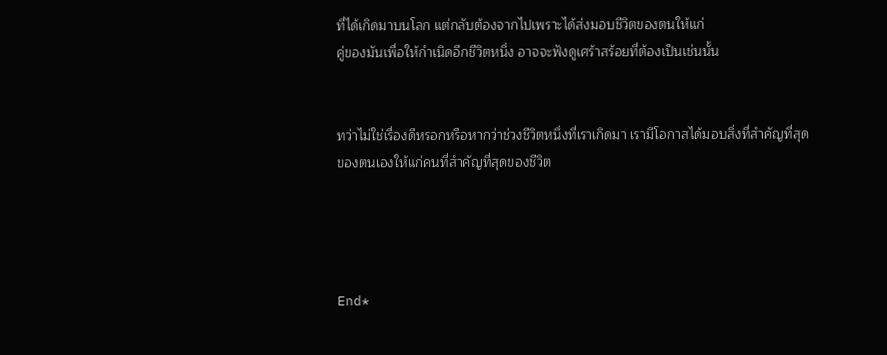ที่ได้เกิดมาบนโลก แต่กลับต้องจากไปเพราะได้ส่งมอบชีวิตของตนให้แก่
คู่ของมันเพื่อให้กำเนิดอีกชีวิตหนึ่ง อาจจะฟังดูเศร้าสร้อยที่ต้องเป็นเช่นนั้น


ทว่าไม่ใช่เรื่องดีหรอกหรือหากว่าช่วงชีวิตหนึ่งที่เราเกิดมา เรามีโอกาสได้มอบสิ่งที่สำคัญที่สุด
ของตนเองให้แก่คนที่สำคัญที่สุดของชีวิต




End*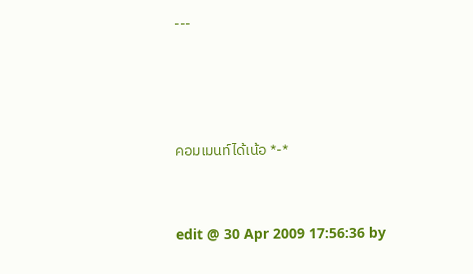---





คอมเมนท์ได้เน้อ *-*



edit @ 30 Apr 2009 17:56:36 by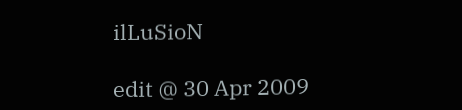ilLuSioN

edit @ 30 Apr 2009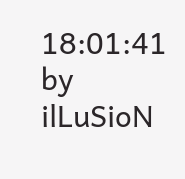18:01:41 by ilLuSioN